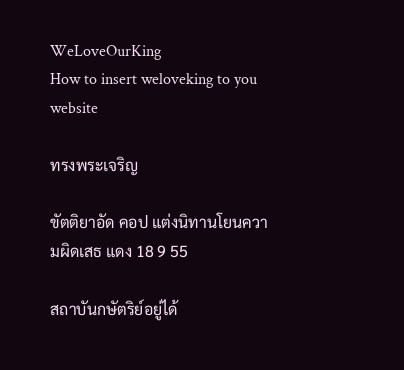WeLoveOurKing
How to insert weloveking to you website

ทรงพระเจริญ

ขัตติยาอัด คอป แต่งนิทานโยนความผิดเสธ แดง 18 9 55

สถาบันกษัตริย์อยู่ได้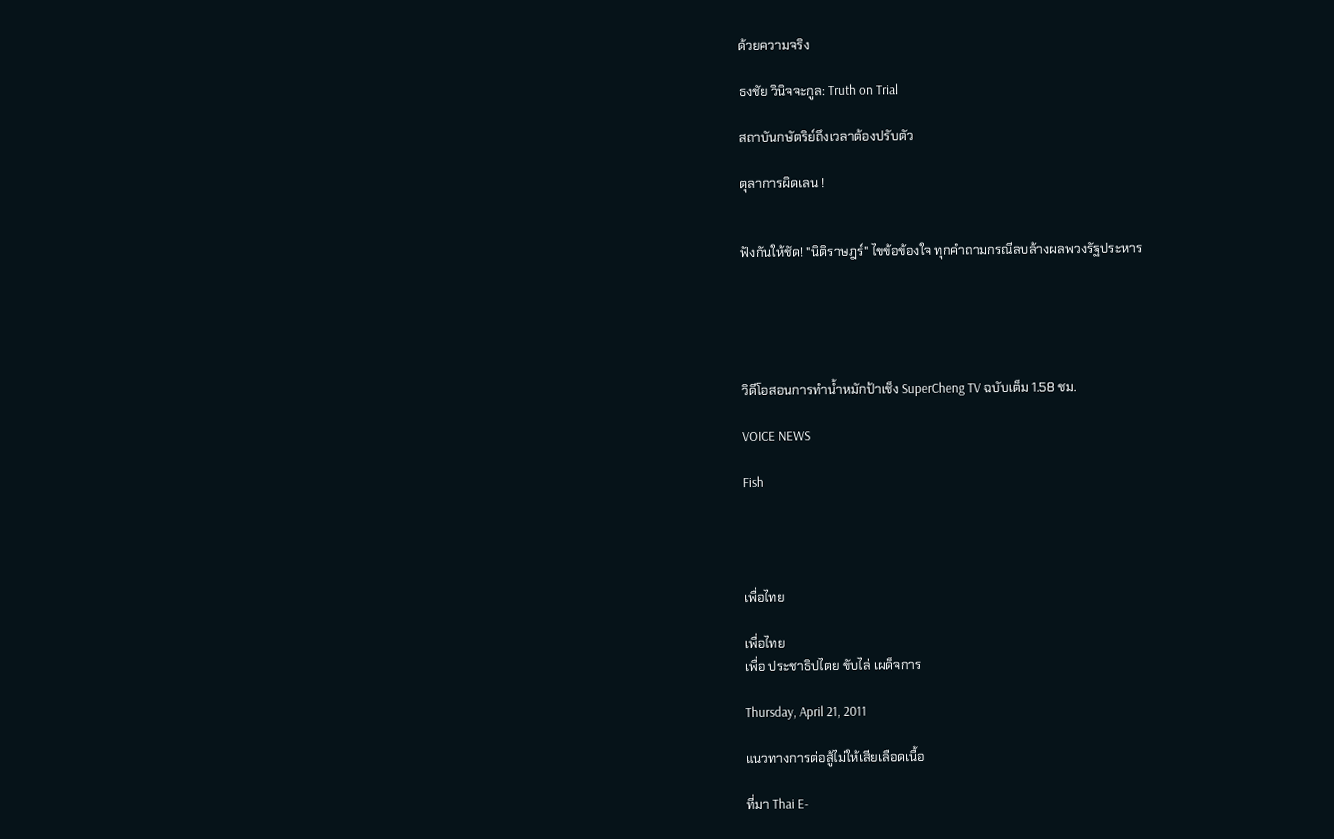ด้วยความจริง

ธงชัย วินิจจะกูล: Truth on Trial

สถาบันกษัตริย์ถึงเวลาต้องปรับตัว

ตุลาการผิดเลน !


ฟังกันให้ชัด! "นิติราษฎร์" ไขข้อข้องใจ ทุกคำถามกรณีลบล้างผลพวงรัฐประหาร





วิดีโอสอนการทำน้ำหมักป้าเช็ง SuperCheng TV ฉบับเต็ม 1.58 ชม.

VOICE NEWS

Fish




เพื่อไทย

เพื่อไทย
เพื่อ ประชาธิปไตย ขับไล่ เผด็จการ

Thursday, April 21, 2011

แนวทางการต่อสู้ไม่ให้เสียเลือดเนื้อ

ที่มา Thai E-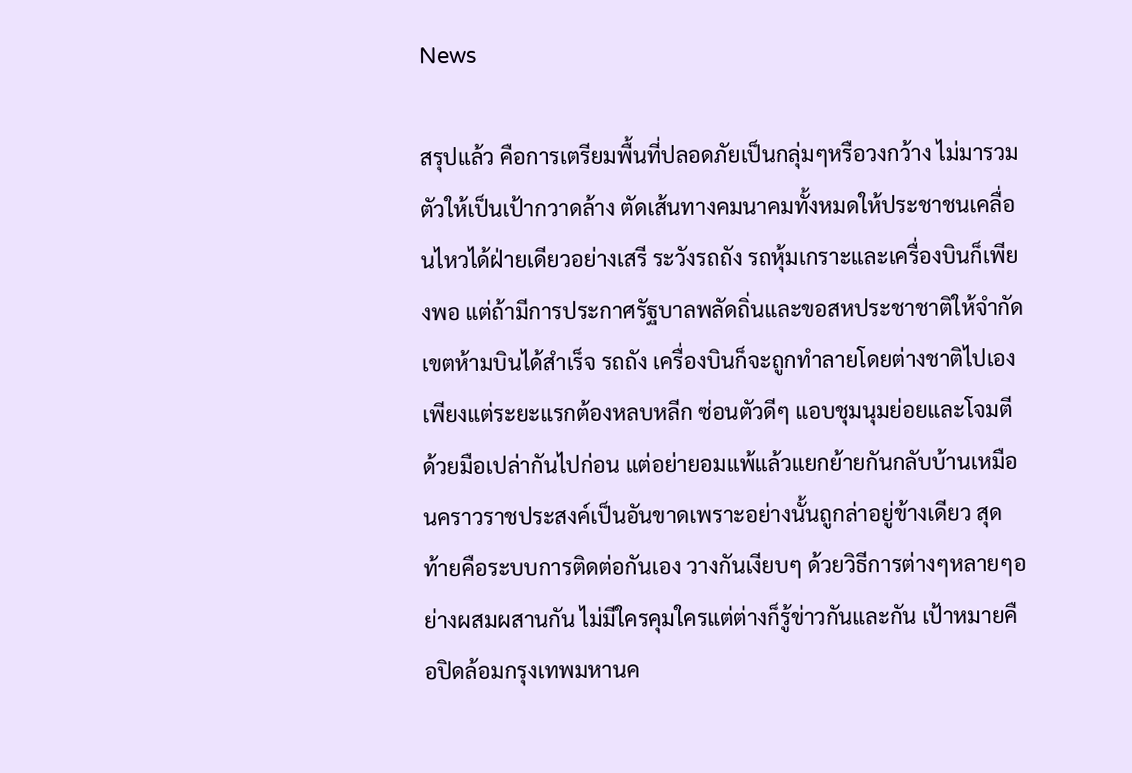News

สรุปแล้ว คือการเตรียมพื้นที่ปลอดภัยเป็นกลุ่มๆหรือวงกว้าง ไม่มารวมตัวให้เป็นเป้ากวาดล้าง ตัดเส้นทางคมนาคมทั้งหมดให้ประชาชนเคลื่อนไหวได้ฝ่ายเดียวอย่างเสรี ระวังรถถัง รถหุ้มเกราะและเครื่องบินก็เพียงพอ แต่ถ้ามีการประกาศรัฐบาลพลัดถิ่นและขอสหประชาชาติให้จำกัดเขตห้ามบินได้สำเร็จ รถถัง เครื่องบินก็จะถูกทำลายโดยต่างชาติไปเอง เพียงแต่ระยะแรกต้องหลบหลีก ซ่อนตัวดีๆ แอบชุมนุมย่อยและโจมตีด้วยมือเปล่ากันไปก่อน แต่อย่ายอมแพ้แล้วแยกย้ายกันกลับบ้านเหมือนคราวราชประสงค์เป็นอันขาดเพราะอย่างนั้นถูกล่าอยู่ข้างเดียว สุดท้ายคือระบบการติดต่อกันเอง วางกันเงียบๆ ด้วยวิธีการต่างๆหลายๆอย่างผสมผสานกัน ไม่มีใครคุมใครแต่ต่างก็รู้ข่าวกันและกัน เป้าหมายคือปิดล้อมกรุงเทพมหานค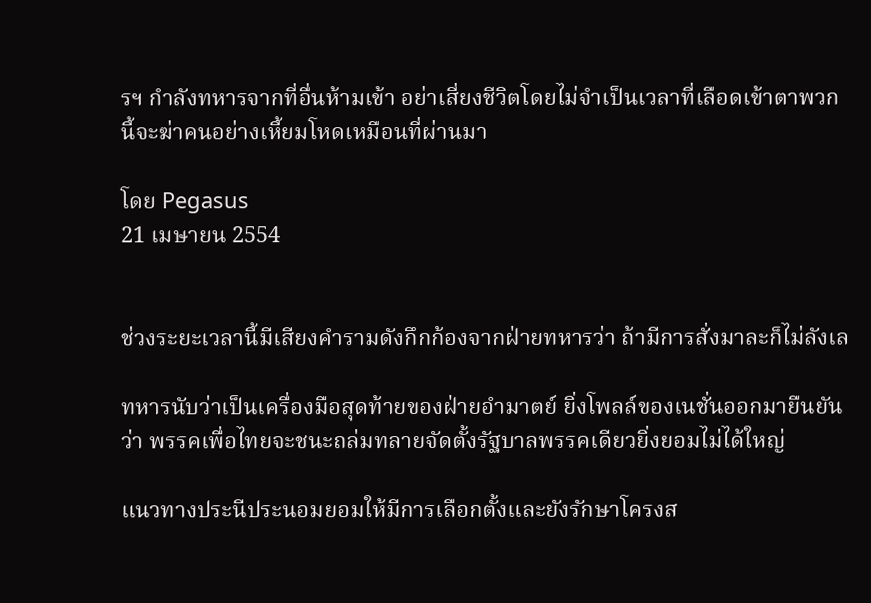รฯ กำลังทหารจากที่อื่นห้ามเข้า อย่าเสี่ยงชีวิตโดยไม่จำเป็นเวลาที่เลือดเข้าตาพวกนี้จะฆ่าคนอย่างเหี้ยมโหดเหมือนที่ผ่านมา

โดย Pegasus
21 เมษายน 2554


ช่วงระยะเวลานี้มีเสียงคำรามดังกึกก้องจากฝ่ายทหารว่า ถ้ามีการสั่งมาละก็ไม่ลังเล

ทหารนับว่าเป็นเครื่องมือสุดท้ายของฝ่ายอำมาตย์ ยิ่งโพลล์ของเนชั่นออกมายืนยันว่า พรรคเพื่อไทยจะชนะถล่มทลายจัดตั้งรัฐบาลพรรคเดียวยิ่งยอมไม่ได้ใหญ่

แนวทางประนีประนอมยอมให้มีการเลือกตั้งและยังรักษาโครงส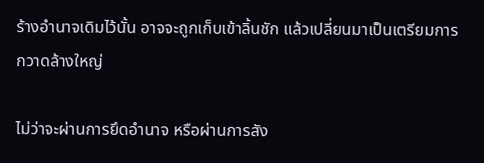ร้างอำนาจเดิมไว้นั้น อาจจะถูกเก็บเข้าลิ้นชัก แล้วเปลี่ยนมาเป็นเตรียมการกวาดล้างใหญ่

ไม่ว่าจะผ่านการยึดอำนาจ หรือผ่านการสัง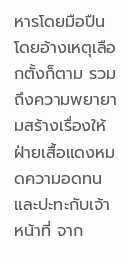หารโดยมือปืน โดยอ้างเหตุเลือกตั้งก็ตาม รวมถึงความพยายามสร้างเรื่องให้ฝ่ายเสื้อแดงหมดความอดทนและปะทะกับเจ้าหน้าที่ จาก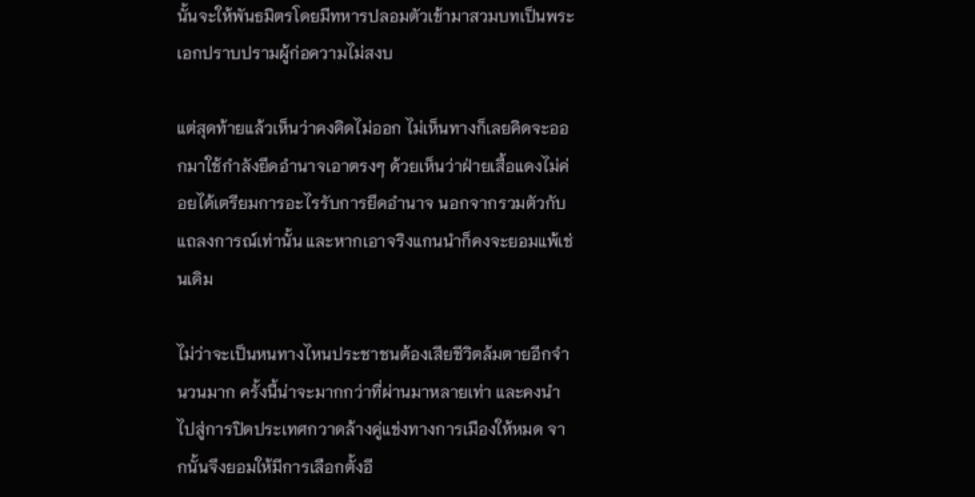นั้นจะให้พันธมิตรโดยมีทหารปลอมตัวเข้ามาสวมบทเป็นพระเอกปราบปรามผู้ก่อความไม่สงบ

แต่สุดท้ายแล้วเห็นว่าคงคิดไม่ออก ไม่เห็นทางก็เลยคิดจะออกมาใช้กำลังยึดอำนาจเอาตรงๆ ด้วยเห็นว่าฝ่ายเสื้อแดงไม่ค่อยได้เตรียมการอะไรรับการยึดอำนาจ นอกจากรวมตัวกับแถลงการณ์เท่านั้น และหากเอาจริงแกนนำก็คงจะยอมแพ้เช่นเดิม

ไม่ว่าจะเป็นหนทางไหนประชาชนต้องเสียชีวิตล้มตายอีกจำนวนมาก ครั้งนี้น่าจะมากกว่าที่ผ่านมาหลายเท่า และคงนำไปสู่การปิดประเทศกวาดล้างคู่แข่งทางการเมืองให้หมด จากนั้นจึงยอมให้มีการเลือกตั้งอี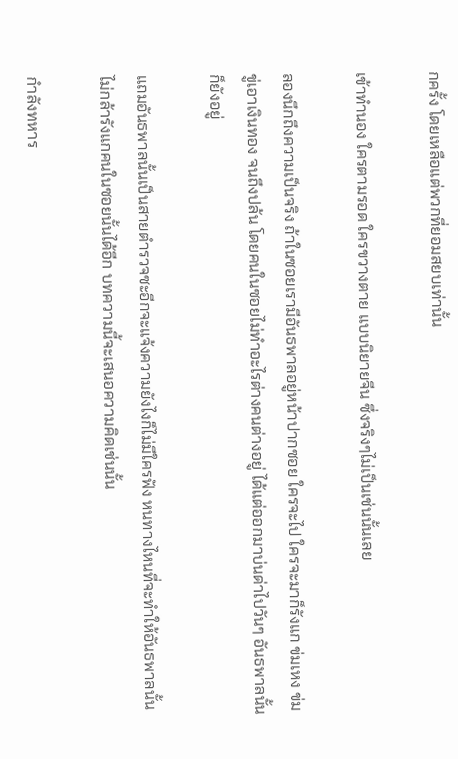กครั้ง โดยเหลือแต่พวกที่ยอมสยบเท่านั้น

เข้าทำนอง ใครตามรอด ใครขวางตาย แบบนิยายจีน ซึ่งจริงๆไม่เป็นเช่นนั้นเลย

ลองนึกถึงความเป็นจริง ถ้าในซอยเรามีอันธพาลอยู่หน้าปากซอย ใครจะไป ใครจะมาก็รังแก ข่มเหง ข่มขู่เอาเงินทอง จนถึงปล้น โดยคนในซอยไม่ทำอะไรต่างคนต่างอยู่ ได้แต่ออกมาบ่นด่าไปวันๆ อันธพาลนั้นก็ยังอยู่

แถมอันธพาลนั้นเป็นสายตำรวจซะอีกจะแจ้งความยังไงก็ไม่มีใครฟัง หนทางไหนที่จะทำให้อันธพาลนั้นไม่กล้ารังแกคนในซอยนั้นได้อีก บทความนี้จะเสนอความคิดเช่นนั้น

กำลังทหาร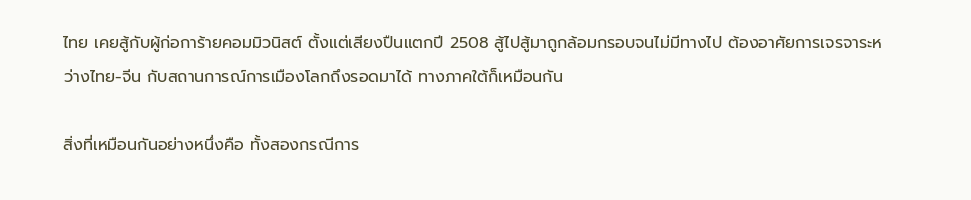ไทย เคยสู้กับผู้ก่อการ้ายคอมมิวนิสต์ ตั้งแต่เสียงปืนแตกปี 2508 สู้ไปสู้มาถูกล้อมกรอบจนไม่มีทางไป ต้องอาศัยการเจรจาระหว่างไทย-จีน กับสถานการณ์การเมืองโลกถึงรอดมาได้ ทางภาคใต้ก็เหมือนกัน

สิ่งที่เหมือนกันอย่างหนึ่งคือ ทั้งสองกรณีการ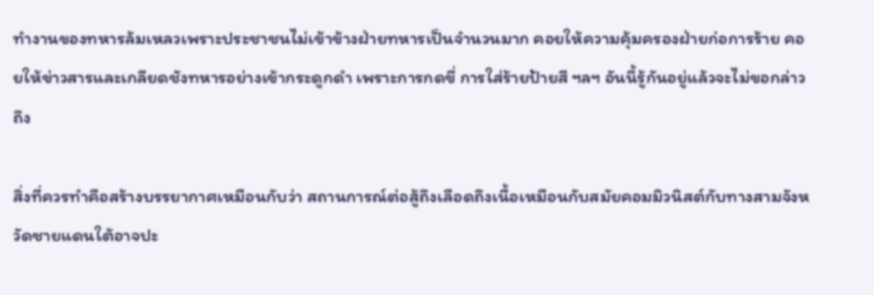ทำงานของทหารล้มเหลวเพราะประชาชนไม่เข้าข้างฝ่ายทหารเป็นจำนวนมาก คอยให้ความคุ้มครองฝ่ายก่อการร้าย คอยให้ข่าวสารและเกลียดชังทหารอย่างเข้ากระดูกดำ เพราะการกดขี่ การใส่ร้ายป้ายสี ฯลฯ อันนี้รู้กันอยู่แล้วจะไม่ขอกล่าวถึง

สิ่งที่ควรทำคือสร้างบรรยากาศเหมือนกับว่า สถานการณ์ต่อสู้ถึงเลือดถึงเนื้อเหมือนกับสมัยคอมมิวนิสต์กับทางสามจังหวัดชายแดนใต้อาจปะ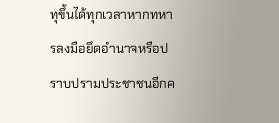ทุขึ้นได้ทุกเวลาหากทหารลงมือยึดอำนาจหรือปราบปรามประชาชนอีกค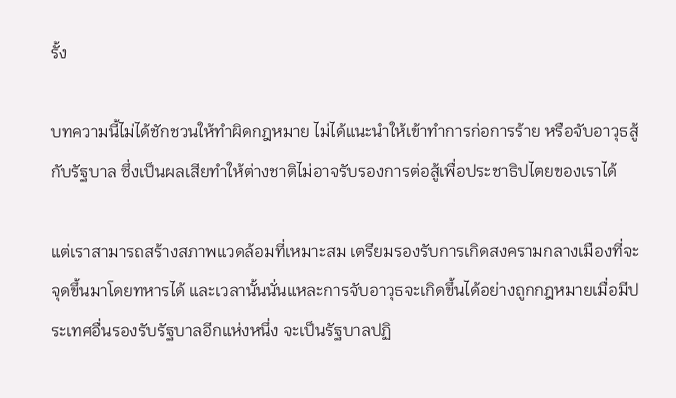รั้ง

บทความนี้ไม่ได้ชักชวนให้ทำผิดกฎหมาย ไม่ได้แนะนำให้เข้าทำการก่อการร้าย หรือจับอาวุธสู้กับรัฐบาล ซึ่งเป็นผลเสียทำให้ต่างชาติไม่อาจรับรองการต่อสู้เพื่อประชาธิปไตยของเราได้

แต่เราสามารถสร้างสภาพแวดล้อมที่เหมาะสม เตรียมรองรับการเกิดสงครามกลางเมืองที่จะจุดขึ้นมาโดยทหารได้ และเวลานั้นนั่นแหละการจับอาวุธจะเกิดขึ้นได้อย่างถูกกฎหมายเมื่อมีประเทศอื่นรองรับรัฐบาลอีกแห่งหนึ่ง จะเป็นรัฐบาลปฏิ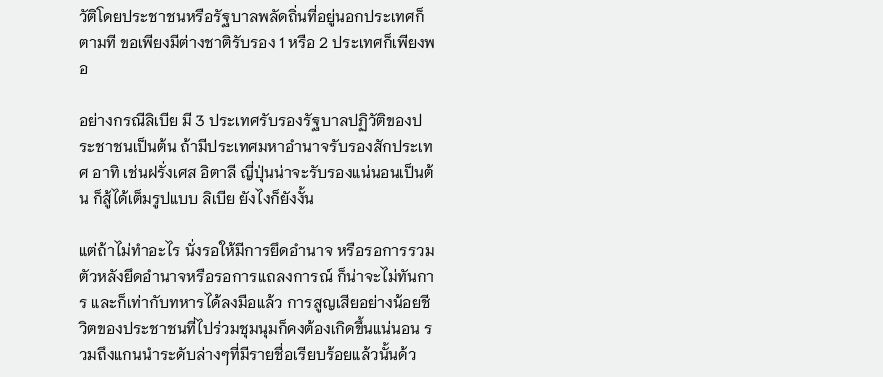วัติโดยประชาชนหรือรัฐบาลพลัดถิ่นที่อยู่นอกประเทศก็ตามที ขอเพียงมีต่างชาติรับรอง 1 หรือ 2 ประเทศก็เพียงพอ

อย่างกรณีลิเบีย มี 3 ประเทศรับรองรัฐบาลปฏิวัติของประชาชนเป็นต้น ถ้ามีประเทศมหาอำนาจรับรองสักประเทศ อาทิ เช่นฝรั่งเศส อิตาลี ญี่ปุ่นน่าจะรับรองแน่นอนเป็นต้น ก็สู้ได้เต็มรูปแบบ ลิเบีย ยังไงก็ยังงั้น

แต่ถ้าไม่ทำอะไร นั่งรอให้มีการยึดอำนาจ หรือรอการรวมตัวหลังยึดอำนาจหรือรอการแถลงการณ์ ก็น่าจะไม่ทันการ และก็เท่ากับทหารได้ลงมือแล้ว การสูญเสียอย่างน้อยชีวิตของประชาชนที่ไปร่วมชุมนุมก็คงต้องเกิดขึ้นแน่นอน รวมถึงแกนนำระดับล่างๆที่มีรายชื่อเรียบร้อยแล้วนั้นด้ว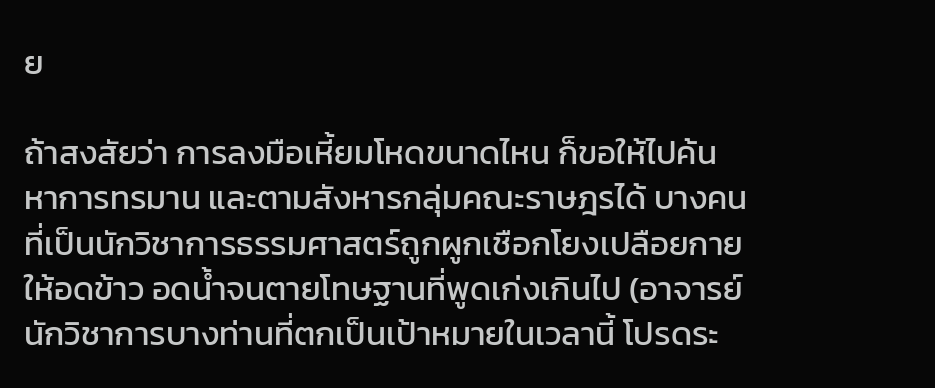ย

ถ้าสงสัยว่า การลงมือเหี้ยมโหดขนาดไหน ก็ขอให้ไปค้นหาการทรมาน และตามสังหารกลุ่มคณะราษฎรได้ บางคนที่เป็นนักวิชาการธรรมศาสตร์ถูกผูกเชือกโยงเปลือยกายให้อดข้าว อดน้ำจนตายโทษฐานที่พูดเก่งเกินไป (อาจารย์นักวิชาการบางท่านที่ตกเป็นเป้าหมายในเวลานี้ โปรดระ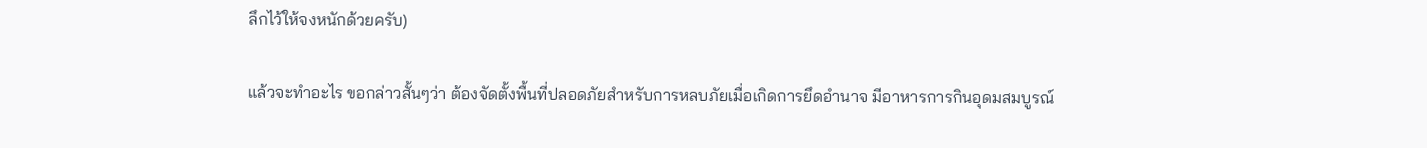ลึกไว้ให้จงหนักด้วยครับ)

แล้วจะทำอะไร ขอกล่าวสั้นๆว่า ต้องจัดตั้งพื้นที่ปลอดภัยสำหรับการหลบภัยเมื่อเกิดการยึดอำนาจ มีอาหารการกินอุดมสมบูรณ์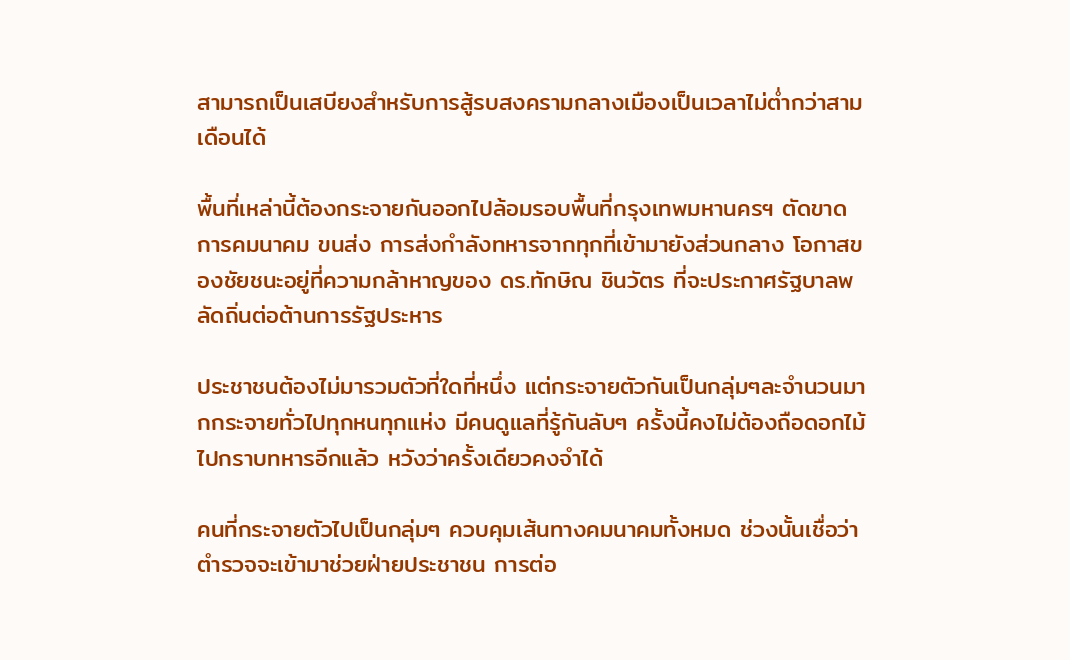สามารถเป็นเสบียงสำหรับการสู้รบสงครามกลางเมืองเป็นเวลาไม่ต่ำกว่าสามเดือนได้

พื้นที่เหล่านี้ต้องกระจายกันออกไปล้อมรอบพื้นที่กรุงเทพมหานครฯ ตัดขาดการคมนาคม ขนส่ง การส่งกำลังทหารจากทุกที่เข้ามายังส่วนกลาง โอกาสของชัยชนะอยู่ที่ความกล้าหาญของ ดร.ทักษิณ ชินวัตร ที่จะประกาศรัฐบาลพลัดถิ่นต่อต้านการรัฐประหาร

ประชาชนต้องไม่มารวมตัวที่ใดที่หนึ่ง แต่กระจายตัวกันเป็นกลุ่มๆละจำนวนมากกระจายทั่วไปทุกหนทุกแห่ง มีคนดูแลที่รู้กันลับๆ ครั้งนี้คงไม่ต้องถือดอกไม้ไปกราบทหารอีกแล้ว หวังว่าครั้งเดียวคงจำได้

คนที่กระจายตัวไปเป็นกลุ่มๆ ควบคุมเส้นทางคมนาคมทั้งหมด ช่วงนั้นเชื่อว่า ตำรวจจะเข้ามาช่วยฝ่ายประชาชน การต่อ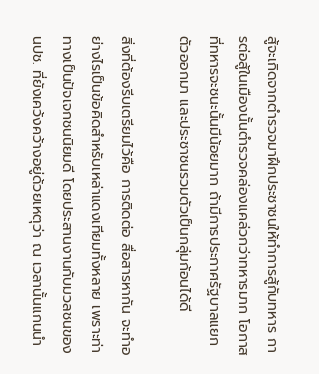สู้จะเกิดจากตำรวจมาฝึกประชาชนให้ทำการสู้กับทหาร การต่อสู้ในเมืองนั้นตำรวจคล่องแคล่วกว่าทหารมาก โอกาสที่ทหารจะชนะนั้นมีน้อยมาก ถ้ามีการประกาศรัฐบาลแยกตัวออกมา และประชาชนรวมตัวเป็นกลุ่มก้อนได้ดี

สิ่งที่ต้องรีบเตรียมไว้คือ การติดต่อ สื่อสารหากัน จะทำอย่างไรเป็นข้อคิดสำหรับเหล่าแดงเทียมทั้งหลาย เพราะท่าทางเป็นปัจเจกชนนิยมดี โดยประสานงานกับมวลชนของ นปช. ที่ยังเคว้งคว้างอยู่ด้วยเหตุว่า ณ เวลานั้นแกนนำ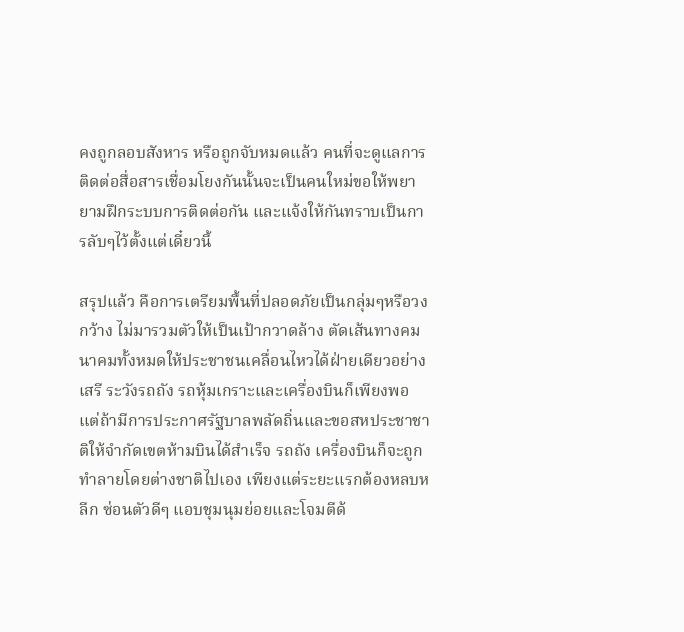คงถูกลอบสังหาร หรือถูกจับหมดแล้ว คนที่จะดูแลการติดต่อสื่อสารเชื่อมโยงกันนั้นจะเป็นคนใหม่ขอให้พยายามฝึกระบบการติดต่อกัน และแจ้งให้กันทราบเป็นการลับๆไว้ตั้งแต่เดี๋ยวนี้

สรุปแล้ว คือการเตรียมพื้นที่ปลอดภัยเป็นกลุ่มๆหรือวงกว้าง ไม่มารวมตัวให้เป็นเป้ากวาดล้าง ตัดเส้นทางคมนาคมทั้งหมดให้ประชาชนเคลื่อนไหวได้ฝ่ายเดียวอย่างเสรี ระวังรถถัง รถหุ้มเกราะและเครื่องบินก็เพียงพอ แต่ถ้ามีการประกาศรัฐบาลพลัดถิ่นและขอสหประชาชาติให้จำกัดเขตห้ามบินได้สำเร็จ รถถัง เครื่องบินก็จะถูกทำลายโดยต่างชาติไปเอง เพียงแต่ระยะแรกต้องหลบหลีก ซ่อนตัวดีๆ แอบชุมนุมย่อยและโจมตีด้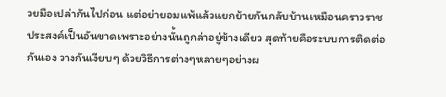วยมือเปล่ากันไปก่อน แต่อย่ายอมแพ้แล้วแยกย้ายกันกลับบ้านเหมือนคราวราชประสงค์เป็นอันขาดเพราะอย่างนั้นถูกล่าอยู่ข้างเดียว สุดท้ายคือระบบการติดต่อกันเอง วางกันเงียบๆ ด้วยวิธีการต่างๆหลายๆอย่างผ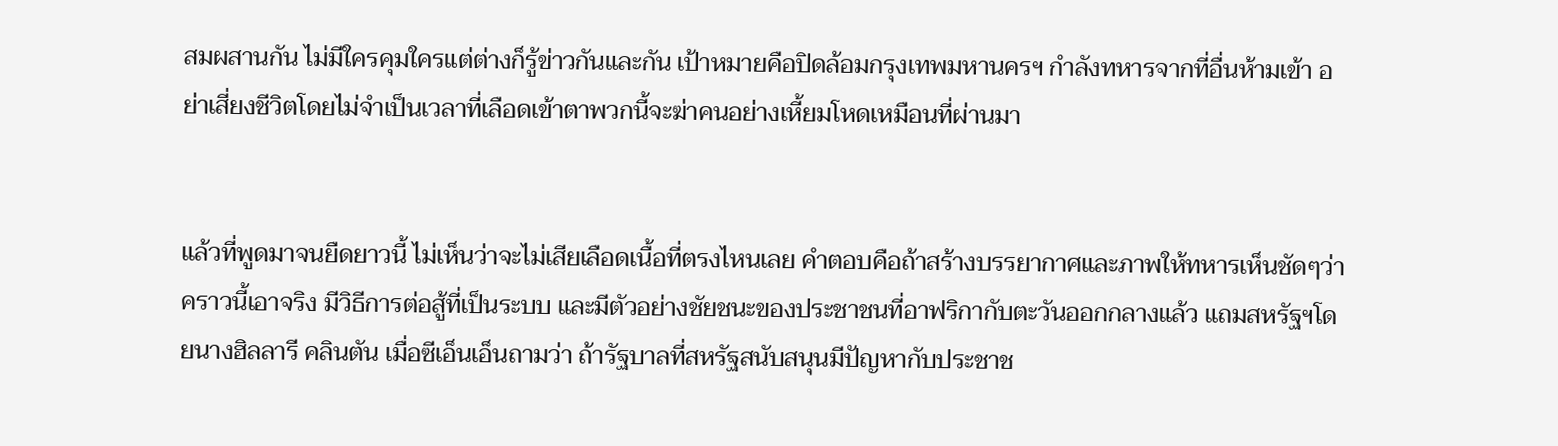สมผสานกัน ไม่มีใครคุมใครแต่ต่างก็รู้ข่าวกันและกัน เป้าหมายคือปิดล้อมกรุงเทพมหานครฯ กำลังทหารจากที่อื่นห้ามเข้า อย่าเสี่ยงชีวิตโดยไม่จำเป็นเวลาที่เลือดเข้าตาพวกนี้จะฆ่าคนอย่างเหี้ยมโหดเหมือนที่ผ่านมา


แล้วที่พูดมาจนยืดยาวนี้ ไม่เห็นว่าจะไม่เสียเลือดเนื้อที่ตรงไหนเลย คำตอบคือถ้าสร้างบรรยากาศและภาพให้ทหารเห็นชัดๆว่าคราวนี้เอาจริง มีวิธีการต่อสู้ที่เป็นระบบ และมีตัวอย่างชัยชนะของประชาชนที่อาฟริกากับตะวันออกกลางแล้ว แถมสหรัฐฯโดยนางฮิลลารี คลินตัน เมื่อซีเอ็นเอ็นถามว่า ถ้ารัฐบาลที่สหรัฐสนับสนุนมีปัญหากับประชาช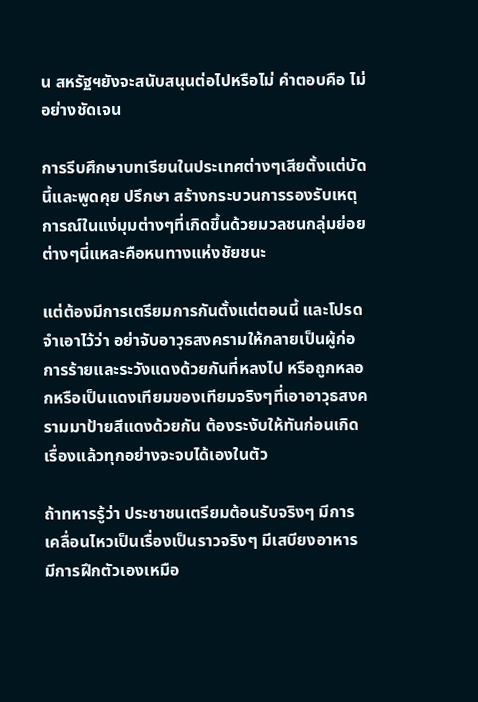น สหรัฐฯยังจะสนับสนุนต่อไปหรือไม่ คำตอบคือ ไม่ อย่างชัดเจน

การรีบศึกษาบทเรียนในประเทศต่างๆเสียตั้งแต่บัดนี้และพูดคุย ปรึกษา สร้างกระบวนการรองรับเหตุการณ์ในแง่มุมต่างๆที่เกิดขึ้นด้วยมวลชนกลุ่มย่อยต่างๆนี่แหละคือหนทางแห่งชัยชนะ

แต่ต้องมีการเตรียมการกันตั้งแต่ตอนนี้ และโปรดจำเอาไว้ว่า อย่าจับอาวุธสงครามให้กลายเป็นผู้ก่อการร้ายและระวังแดงด้วยกันที่หลงไป หรือถูกหลอกหรือเป็นแดงเทียมของเทียมจริงๆที่เอาอาวุธสงครามมาป้ายสีแดงด้วยกัน ต้องระงับให้ทันก่อนเกิดเรื่องแล้วทุกอย่างจะจบได้เองในตัว

ถ้าทหารรู้ว่า ประชาชนเตรียมต้อนรับจริงๆ มีการเคลื่อนไหวเป็นเรื่องเป็นราวจริงๆ มีเสบียงอาหาร มีการฝึกตัวเองเหมือ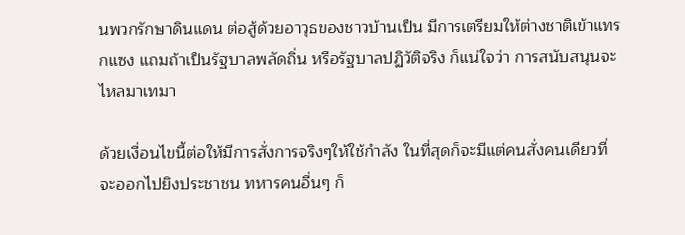นพวกรักษาดินแดน ต่อสู้ด้วยอาวุธของชาวบ้านเป็น มีการเตรียมให้ต่างชาติเข้าแทรกแซง แถมถ้าเป็นรัฐบาลพลัดถิ่น หรือรัฐบาลปฏิวัติจริง ก็แน่ใจว่า การสนับสนุนจะไหลมาเทมา

ด้วยเงื่อนไขนี้ต่อให้มีการสั่งการจริงๆให้ใช้กำลัง ในที่สุดก็จะมีแต่คนสั่งคนเดียวที่จะออกไปยิงประชาชน ทหารคนอื่นๆ ก็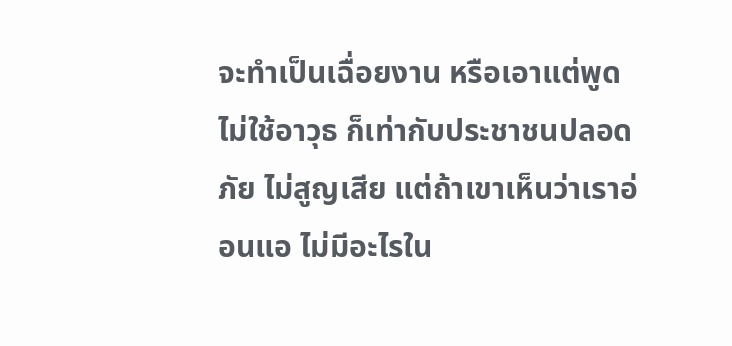จะทำเป็นเฉื่อยงาน หรือเอาแต่พูดไม่ใช้อาวุธ ก็เท่ากับประชาชนปลอดภัย ไม่สูญเสีย แต่ถ้าเขาเห็นว่าเราอ่อนแอ ไม่มีอะไรใน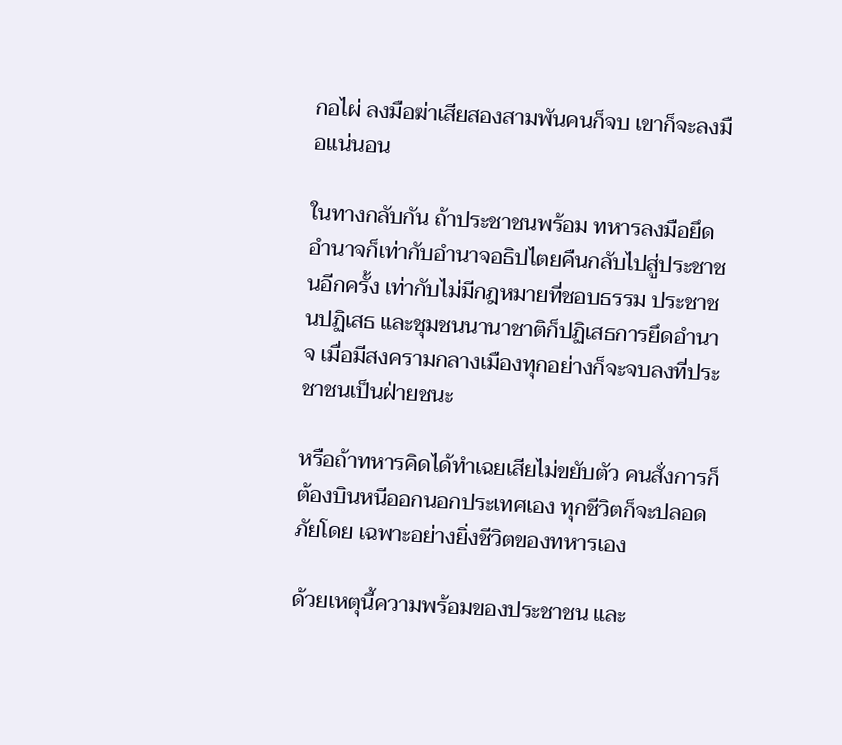กอไผ่ ลงมือฆ่าเสียสองสามพันคนก็จบ เขาก็จะลงมือแน่นอน

ในทางกลับกัน ถ้าประชาชนพร้อม ทหารลงมือยึดอำนาจก็เท่ากับอำนาจอธิปไตยคืนกลับไปสู่ประชาชนอีกครั้ง เท่ากับไม่มีกฎหมายที่ชอบธรรม ประชาชนปฏิเสธ และชุมชนนานาชาติก็ปฏิเสธการยึดอำนาจ เมื่อมีสงครามกลางเมืองทุกอย่างก็จะจบลงที่ประชาชนเป็นฝ่ายชนะ

หรือถ้าทหารคิดได้ทำเฉยเสียไม่ขยับตัว คนสั่งการก็ต้องบินหนีออกนอกประเทศเอง ทุกชีวิตก็จะปลอดภัยโดย เฉพาะอย่างยิ่งชีวิตของทหารเอง

ด้วยเหตุนี้ความพร้อมของประชาชน และ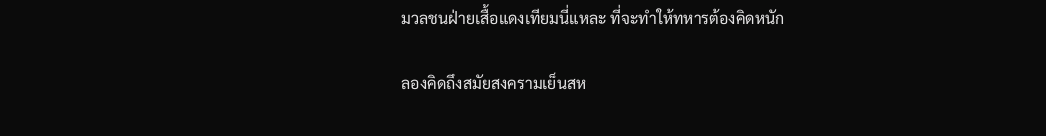มวลชนฝ่ายเสื้อแดงเทียมนี่แหละ ที่จะทำให้ทหารต้องคิดหนัก

ลองคิดถึงสมัยสงครามเย็นสห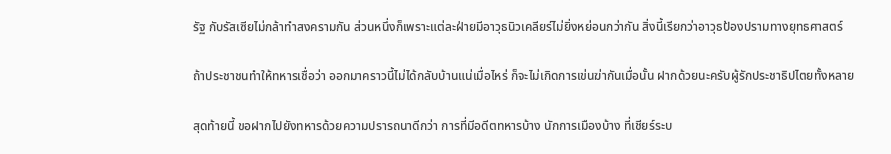รัฐ กับรัสเซียไม่กล้าทำสงครามกัน ส่วนหนึ่งก็เพราะแต่ละฝ่ายมีอาวุธนิวเคลียร์ไม่ยิ่งหย่อนกว่ากัน สิ่งนี้เรียกว่าอาวุธป้องปรามทางยุทธศาสตร์

ถ้าประชาชนทำให้ทหารเชื่อว่า ออกมาคราวนี้ไม่ได้กลับบ้านแน่เมื่อไหร่ ก็จะไม่เกิดการเข่นฆ่ากันเมื่อนั้น ฝากด้วยนะครับผู้รักประชาธิปไตยทั้งหลาย

สุดท้ายนี้ ขอฝากไปยังทหารด้วยความปรารถนาดีกว่า การที่มีอดีตทหารบ้าง นักการเมืองบ้าง ที่เชียร์ระบ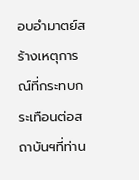อบอำมาตย์สร้างเหตุการณ์ที่กระทบกระเทือนต่อสถาบันฯที่ท่าน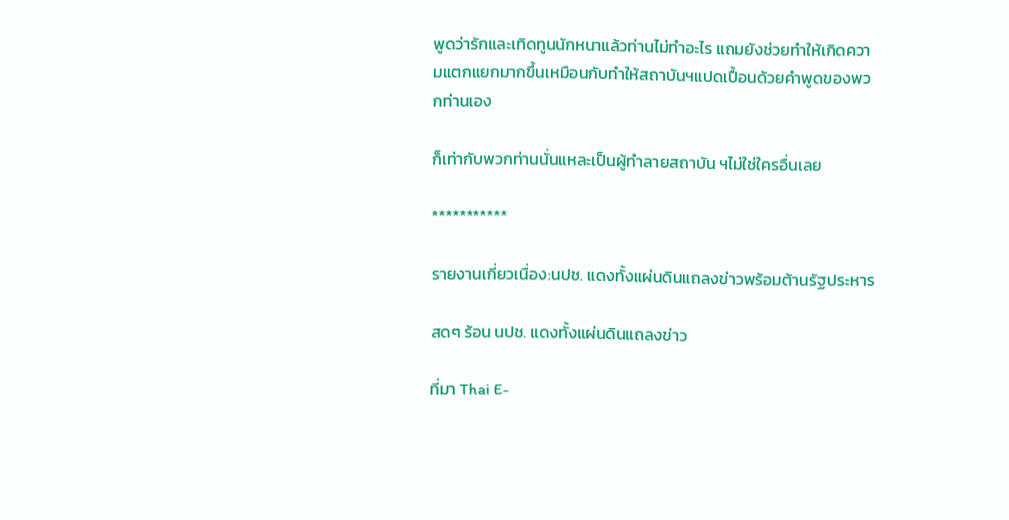พูดว่ารักและเทิดทูนนักหนาแล้วท่านไม่ทำอะไร แถมยังช่วยทำให้เกิดความแตกแยกมากขึ้นเหมือนกับทำให้สถาบันฯแปดเปื้อนด้วยคำพูดของพวกท่านเอง

ก็เท่ากับพวกท่านนั่นแหละเป็นผู้ทำลายสถาบัน ฯไม่ใช่ใครอื่นเลย

***********

รายงานเกี่ยวเนื่อง:นปช. แดงทั้งแผ่นดินแถลงข่าวพร้อมต้านรัฐประหาร

สดๆ ร้อน นปช. แดงทั้งแผ่นดินแถลงข่าว

ที่มา Thai E-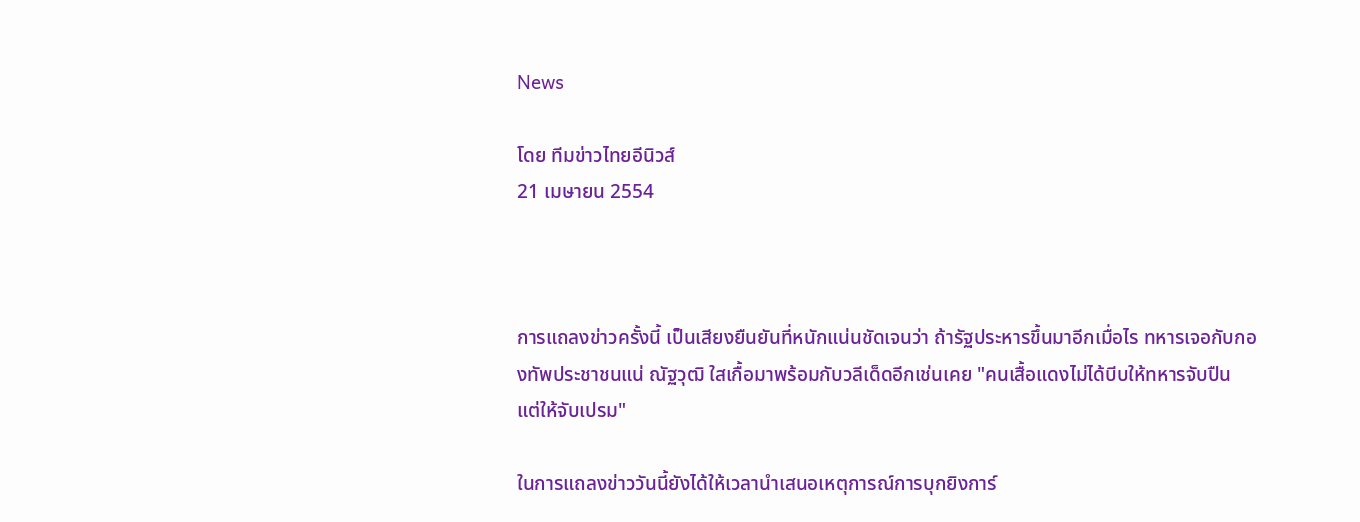News

โดย ทีมข่าวไทยอีนิวส์
21 เมษายน 2554



การแถลงข่าวครั้งนี้ เป็นเสียงยืนยันที่หนักแน่นชัดเจนว่า ถ้ารัฐประหารขึ้นมาอีกเมื่อไร ทหารเจอกับกองทัพประชาชนแน่ ณัฐวุฒิ ใสเกื้อมาพร้อมกับวลีเด็ดอีกเช่นเคย "คนเสื้อแดงไม่ได้บีบให้ทหารจับปืน แต่ให้จับเปรม"

ในการแถลงข่าววันนี้ยังได้ให้เวลานำเสนอเหตุการณ์การบุกยิงการ์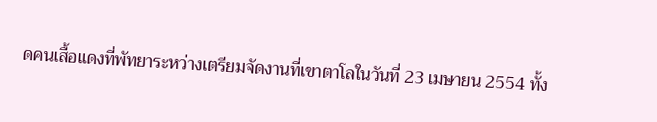ดคนเสื้อแดงที่พัทยาระหว่างเตรียมจัดงานที่เขาตาโลในวันที่ 23 เมษายน 2554 ทั้ง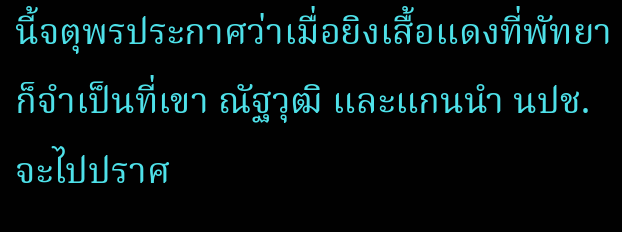นี้จตุพรประกาศว่าเมื่อยิงเสื้อแดงที่พัทยา ก็จำเป็นที่เขา ณัฐวุฒิ และแกนนำ นปช. จะไปปราศ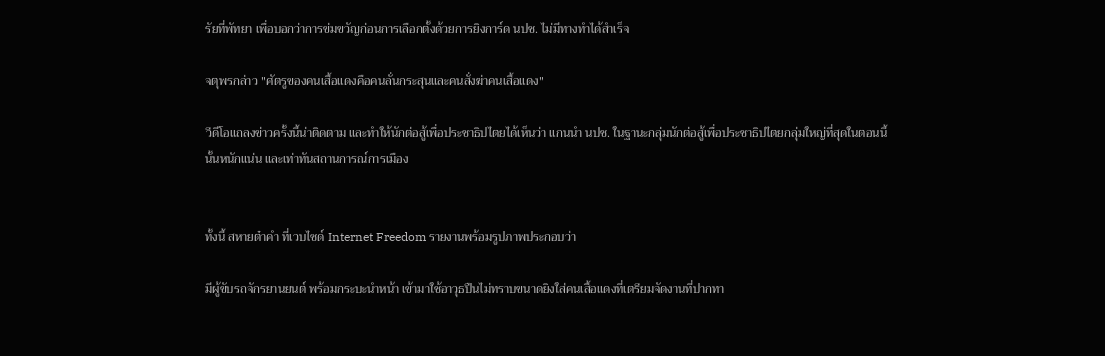รัยที่พัทยา เพื่อบอกว่าการข่มขวัญก่อนการเลือกตั้งด้วยการยิงการ์ด นปช. ไม่มีทางทำได้สำเร็จ

จตุพรกล่าว "ศัตรูของคนเสื้อแดงคือคนลั่นกระสุนและคนสั่งฆ่าคนเสื้อแดง"

วีดีโอแถลงข่าวครั้งนี้น่าติดตาม และทำให้นักต่อสู้เพื่อประชาธิปไตยได้เห็นว่า แกนนำ นปช. ในฐานะกลุ่มนักต่อสู้เพื่อประชาธิปไตยกลุ่มใหญ่ที่สุดในตอนนี้นั้นหนักแน่น และเท่าทันสถานการณ์การเมือง


ทั้งนี้ สหายต๋าคำ ที่เวบไซด์ Internet Freedom รายงานพร้อมรูปภาพประกอบว่า

มีผู้ขับรถจักรยานยนต์ พร้อมกระบะนำหน้า เข้ามาใช้อาวุธปืนไม่ทราบขนาดยิงใส่คนเสื้อแดงที่เตรียมจัดงานที่ปากทา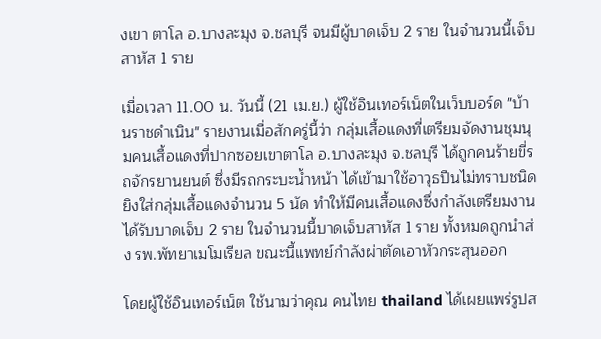งเขา ตาโล อ.บางละมุง จ.ชลบุรี จนมีผู้บาดเจ็บ 2 ราย ในจำนวนนี้เจ็บสาหัส 1 ราย

เมื่อเวลา 11.00 น. วันนี้ (21 เม.ย.) ผู้ใช้อินเทอร์เน็ตในเว็บบอร์ด "บ้านราชดำเนิน" รายงานเมื่อสักครู่นี้ว่า กลุ่มเสื้อแดงที่เตรียมจัดงานชุมนุมคนเสื้อแดงที่ปากซอยเขาตาโล อ.บางละมุง จ.ชลบุรี ได้ถูกคนร้ายขี่รถจักรยานยนต์ ซึ่งมีรถกระบะน้ำหน้า ได้เข้ามาใช้อาวุธปืนไม่ทราบชนิดยิงใส่กลุ่มเสื้อแดงจำนวน 5 นัด ทำให้มีคนเสื้อแดงซึ่งกำลังเตรียมงานได้รับบาดเจ็บ 2 ราย ในจำนวนนี้บาดเจ็บสาหัส 1 ราย ทั้งหมดถูกนำส่ง รพ.พัทยาเมโมเรียล ขณะนี้แพทย์กำลังผ่าตัดเอาหัวกระสุนออก

โดยผู้ใช้อินเทอร์เน็ต ใช้นามว่าคุณ คนไทย thailand ได้เผยแพร่รูปส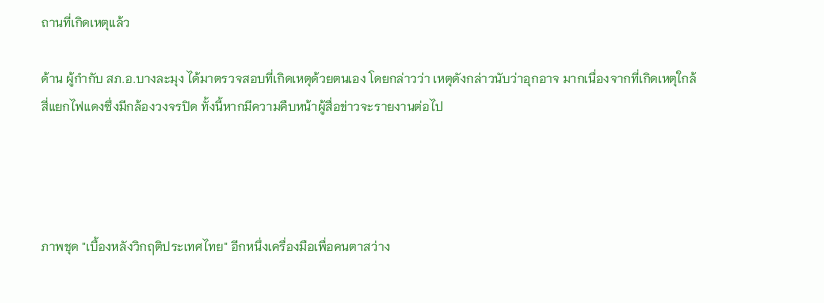ถานที่เกิดเหตุแล้ว

ด้าน ผู้กำกับ สภ.อ.บางละมุง ได้มาตรวจสอบที่เกิดเหตุด้วยตนเอง โดยกล่าวว่า เหตุดังกล่าวนับว่าอุกอาจ มากเนื่องจากที่เกิดเหตุใกล้สี่แยกไฟแดงซึ่งมีกล้องวงจรปิด ทั้งนี้หากมีความคืบหน้าผู้สื่อข่าวจะรายงานต่อไป




ภาพชุด "เบื้องหลังวิกฤติประเทศไทย" อีกหนึ่งเครื่องมือเพื่อคนตาสว่าง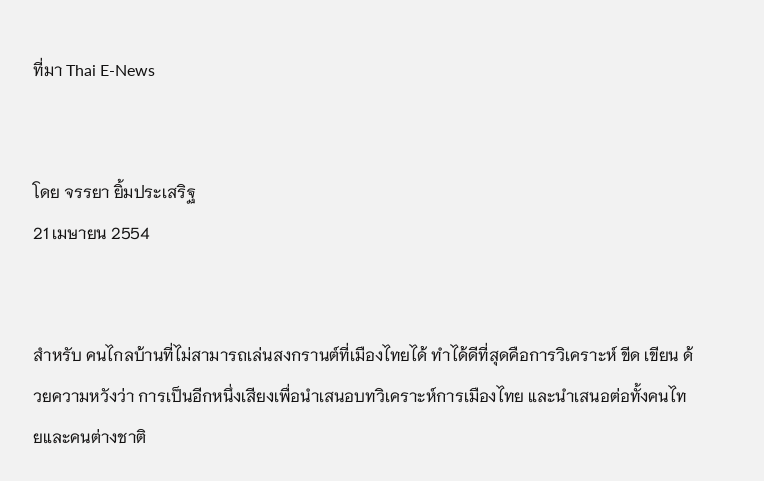ที่มา Thai E-News


โดย จรรยา ยิ้มประเสริฐ
21 เมษายน 2554


สำหรับ คนไกลบ้านที่ไม่สามารถเล่นสงกรานต์ที่เมืองไทยได้ ทำได้ดีที่สุดคือการวิเคราะห์ ขีด เขียน ด้วยความหวังว่า การเป็นอีกหนึ่งเสียงเพื่อนำเสนอบทวิเคราะห์การเมืองไทย และนำเสนอต่อทั้งคนไทยและคนต่างชาติ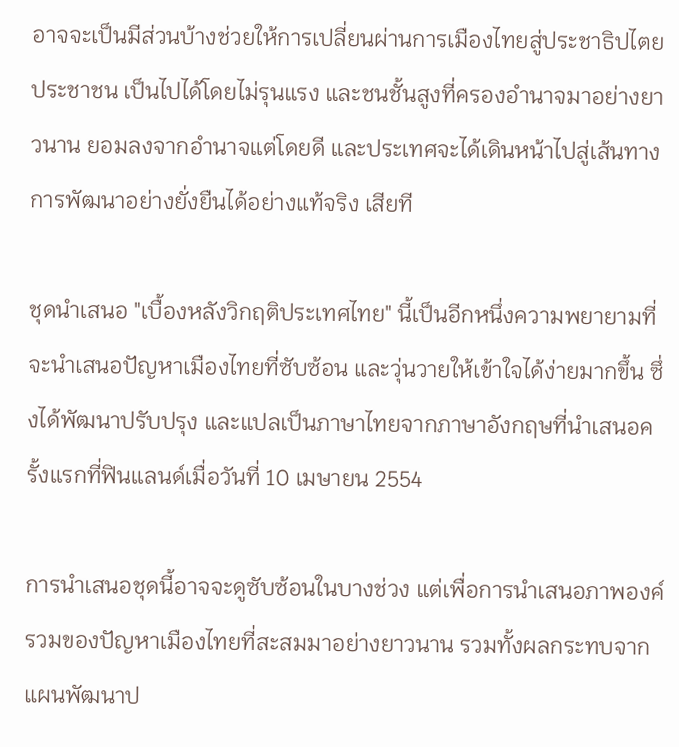อาจจะเป็นมีส่วนบ้างช่วยให้การเปลี่ยนผ่านการเมืองไทยสู่ประชาธิปไตยประชาชน เป็นไปได้โดยไม่รุนแรง และชนชั้นสูงที่ครองอำนาจมาอย่างยาวนาน ยอมลงจากอำนาจแต่โดยดี และประเทศจะได้เดินหน้าไปสู่เส้นทางการพัฒนาอย่างยั่งยืนได้อย่างแท้จริง เสียที

ชุดนำเสนอ "เบื้องหลังวิกฤติประเทศไทย" นี้เป็นอีกหนึ่งความพยายามที่จะนำเสนอปัญหาเมืองไทยที่ซับซ้อน และวุ่นวายให้เข้าใจได้ง่ายมากขึ้น ซึ่งได้พัฒนาปรับปรุง และแปลเป็นภาษาไทยจากภาษาอังกฤษที่นำเสนอครั้งแรกที่ฟินแลนด์เมื่อวันที่ 10 เมษายน 2554

การนำเสนอชุดนี้อาจจะดูซับซ้อนในบางช่วง แต่เพื่อการนำเสนอภาพองค์รวมของปัญหาเมืองไทยที่สะสมมาอย่างยาวนาน รวมทั้งผลกระทบจากแผนพัฒนาป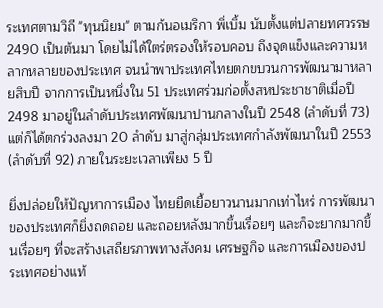ระเทศตามวิถี "ทุนนิยม" ตามก้นอเมริกา พิ่เบิ้ม นับตั้งแต่ปลายทศวรรษ 2490 เป็นต้นมา โดยไม่ได้ใตร่ตรองให้รอบคอบ ถึงจุดแข็งและความหลากหลายของประเทศ จนนำพาประเทศไทยตกขบวนการพัฒนามาหลายสิบปี จากการเป็นหนึ่งใน 51 ประเทศร่วมก่อตั้งสหประชาชาติเมื่อปี 2498 มาอยู่ในลำดับประเทศพัฒนาปานกลางในปี 2548 (ลำดับที่ 73) แต่ก็ได้ตกร่วงลงมา 20 ลำดับ มาสู่กลุ่มประเทศกำลังพัฒนาในปี 2553 (ลำดับที่ 92) ภายในระยะเวลาเพียง 5 ปี

ยิ่งปล่อยให้ปัญหาการเมือง ไทยยืดเยื้อยาวนานมากเท่าไหร่ การพัฒนาของประเทศก็ยิ่งถดถอย และถอยหลังมากขึ้นเรื่อยๆ และก็จะยากมากขึ้นเรื่อยๆ ที่จะสร้างเสถียรภาพทางสังคม เศรษฐกิจ และการเมืองของประเทศอย่างแท้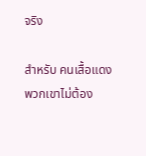จริง

สำหรับ คนเสื้อแดง พวกเขาไม่ต้อง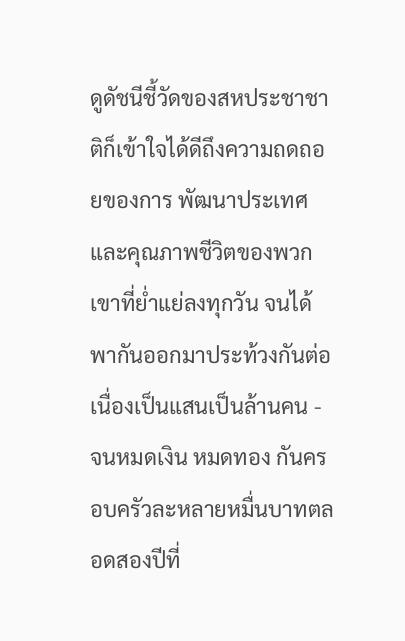ดูดัชนีชี้วัดของสหประชาชาติก็เข้าใจได้ดีถึงความถดถอยของการ พัฒนาประเทศ และคุณภาพชีวิตของพวกเขาที่ย่ำแย่ลงทุกวัน จนได้พากันออกมาประท้วงกันต่อเนื่องเป็นแสนเป็นล้านคน - จนหมดเงิน หมดทอง กันครอบครัวละหลายหมื่นบาทตลอดสองปีที่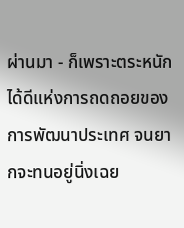ผ่านมา - ก็เพราะตระหนักได้ดีแห่งการถดถอยของการพัฒนาประเทศ จนยากจะทนอยู่นิ่งเฉย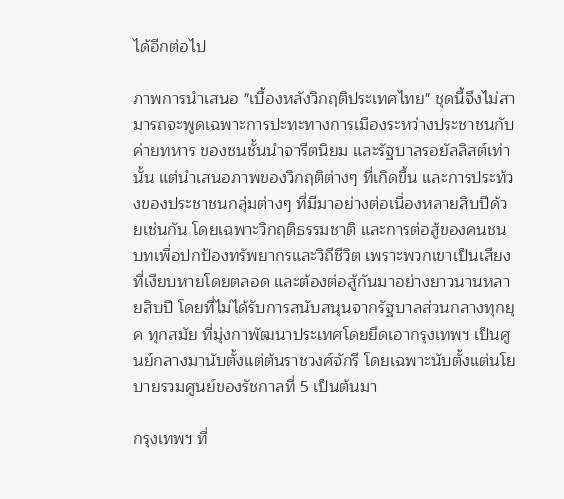ได้อีกต่อไป

ภาพการนำเสนอ "เบื้องหลังวิกฤติประเทศไทย" ชุดนี้จึงไม่สามารถจะพูดเฉพาะการปะทะทางการเมืองระหว่างประชาชนกับค่ายทหาร ของชนชั้นนำจารีตนิยม และรัฐบาลรอยัลลิสต์เท่านั้น แต่นำเสนอภาพของวิกฤติต่างๆ ที่เกิดขึ้น และการประท้วงของประชาชนกลุ่มต่างๆ ที่มีมาอย่างต่อเนื่องหลายสิบปีด้วยเช่นกัน โดยเฉพาะวิกฤติธรรมชาติ และการต่อสู้ของคนชนบทเพื่อปกป้องทรัพยากรและวิถีชีวิต เพราะพวกเขาเป็นเสียงที่เงียบหายโดยตลอด และต้องต่อสู้กันมาอย่างยาวนานหลายสิบปี โดยที่ไม่ได้รับการสนับสนุนจากรัฐบาลส่วนกลางทุกยุค ทุกสมัย ที่มุ่งกาพัฒนาประเทศโดยยึดเอากรุงเทพฯ เป็นศูนย์กลางมานับตั้งแต่ต้นราชวงศ์จักรี โดยเฉพาะนับตั้งแต่นโยบายรวมศูนย์ของรัชกาลที่ 5 เป็นต้นมา

กรุงเทพฯ ที่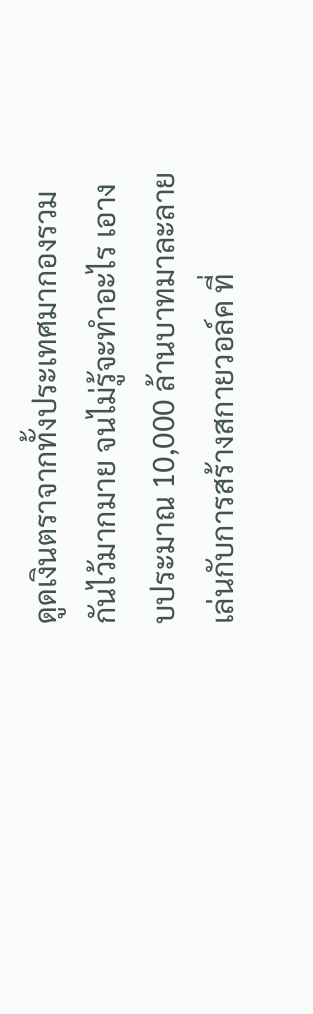ดูดเงินตราจากทั้งประเทศมากองรวมกันไว้มากมาย จนไม่รู้จะทำอะไร เอางบประมาณ 10,000 ล้านบาทมาละลายเล่นกับการสร้างสกายวอล์ค ที่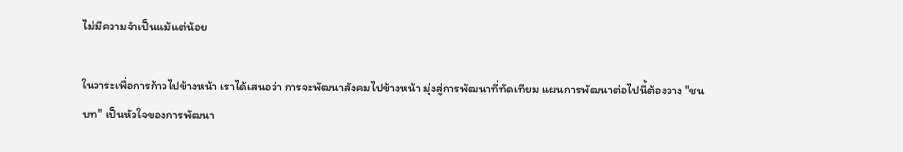ไม่มีความจำเป็นแม้แต่น้อย

ในวาระเพื่อการก้าวไปข้างหน้า เราได้เสนอว่า การจะพัฒนาสังคมไปข้างหน้า มุ่งสู่การพัฒนาที่ทัดเทียม แผนการพัฒนาต่อไปนี้ต้องวาง "ชนบท" เป็นหัวใจของการพัฒนา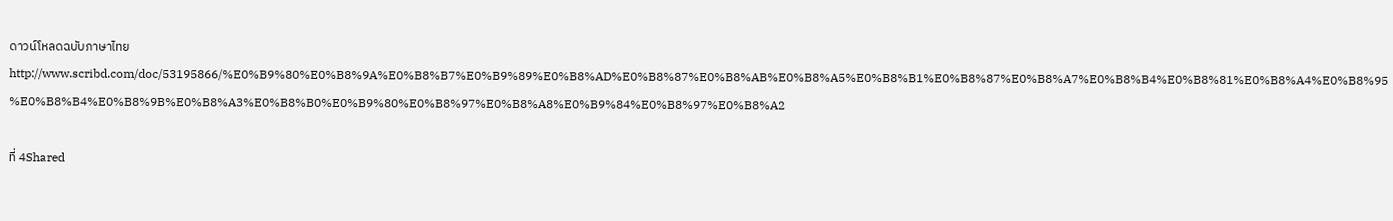ดาวน์โหลดฉบับภาษาไทย
http://www.scribd.com/doc/53195866/%E0%B9%80%E0%B8%9A%E0%B8%B7%E0%B9%89%E0%B8%AD%E0%B8%87%E0%B8%AB%E0%B8%A5%E0%B8%B1%E0%B8%87%E0%B8%A7%E0%B8%B4%E0%B8%81%E0%B8%A4%E0%B8%95%E0%B8%B4%E0%B8%9B%E0%B8%A3%E0%B8%B0%E0%B9%80%E0%B8%97%E0%B8%A8%E0%B9%84%E0%B8%97%E0%B8%A2

ที่ 4Shared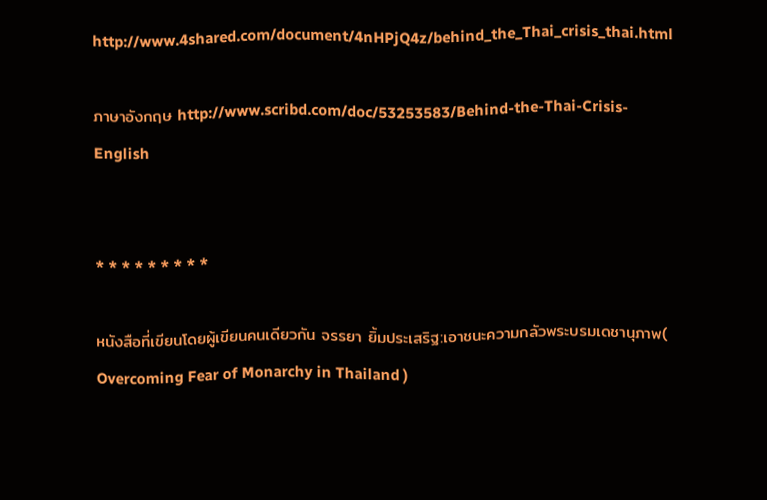http://www.4shared.com/document/4nHPjQ4z/behind_the_Thai_crisis_thai.html

ภาษาอังกฤษ http://www.scribd.com/doc/53253583/Behind-the-Thai-Crisis-English


* * * * * * * * *

หนังสือที่เขียนโดยผู้เขียนคนเดียวกัน จรรยา ยิ้มประเสริฐ:เอาชนะความกลัวพระบรมเดชานุภาพ( Overcoming Fear of Monarchy in Thailand )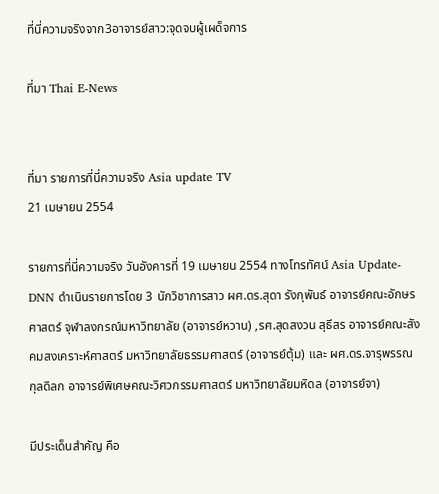ที่นี่ความจริงจาก3อาจารย์สาว:จุดจบผู้เผด็จการ

ที่มา Thai E-News


ที่มา รายการที่นี่ความจริง Asia update TV
21 เมษายน 2554

รายการที่นี่ความจริง วันอังคารที่ 19 เมษายน 2554 ทางโทรทัศน์ Asia Update-DNN ดำเนินรายการโดย 3 นักวิชาการสาว ผศ.ดร.สุดา รังกุพันธ์ อาจารย์คณะอักษรศาสตร์ จุฬาลงกรณ์มหาวิทยาลัย (อาจารย์หวาน) ,รศ.สุดสงวน สุธีสร อาจารย์คณะสังคมสงเคราะห์ศาสตร์ มหาวิทยาลัยธรรมศาสตร์ (อาจารย์ตุ้ม) และ ผศ.ดร.จารุพรรณ กุลดิลก อาจารย์พิเศษคณะวิศวกรรมศาสตร์ มหาวิทยาลัยมหิดล (อาจารย์จา)

มีประเด็นสำคัญ คือ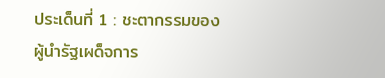ประเด็นที่ 1 : ชะตากรรมของผู้นำรัฐเผด็จการ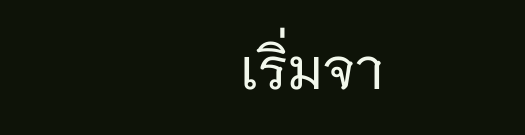เริ่มจา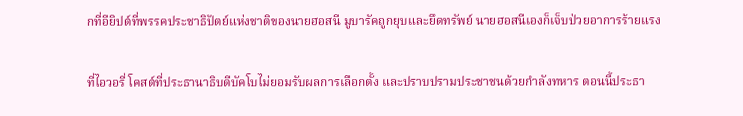กที่อียิปต์ที่พรรคประชาธิปัตย์แห่งชาติของนายฮอสนี มูบารัคถูกยุบและยึดทรัพย์ นายฮอสนีเองก็เจ็บป่วยอาการร้ายแรง

ที่ไอวอรี่ โคสต์ที่ประธานาธิบดีบัคโบไม่ยอมรับผลการเลือกตั้ง และปราบปรามประชาชนด้วยกำลังทหาร ตอนนี้ประธา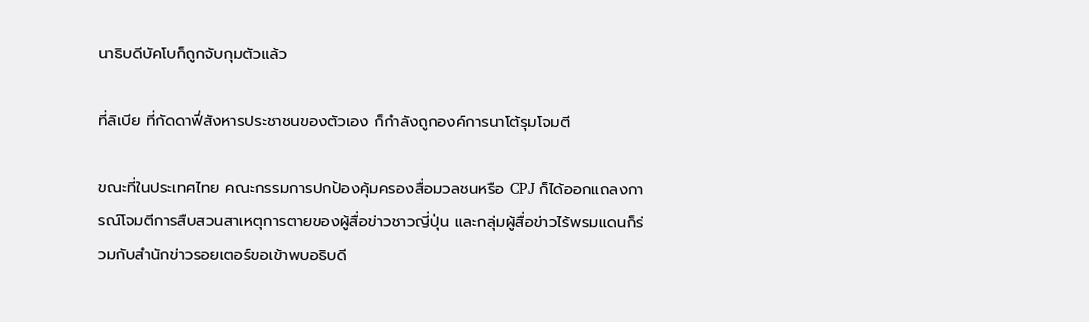นาธิบดีบัคโบก็ถูกจับกุมตัวแล้ว

ที่ลิเบีย ที่กัดดาฟี่สังหารประชาชนของตัวเอง ก็กำลังถูกองค์การนาโต้รุมโจมตี

ขณะที่ในประเทศไทย คณะกรรมการปกป้องคุ้มครองสื่อมวลชนหรือ CPJ ก็ได้ออกแถลงการณ์โจมตีการสืบสวนสาเหตุการตายของผู้สื่อข่าวชาวญี่ปุ่น และกลุ่มผู้สื่อข่าวไร้พรมแดนก็ร่วมกับสำนักข่าวรอยเตอร์ขอเข้าพบอธิบดี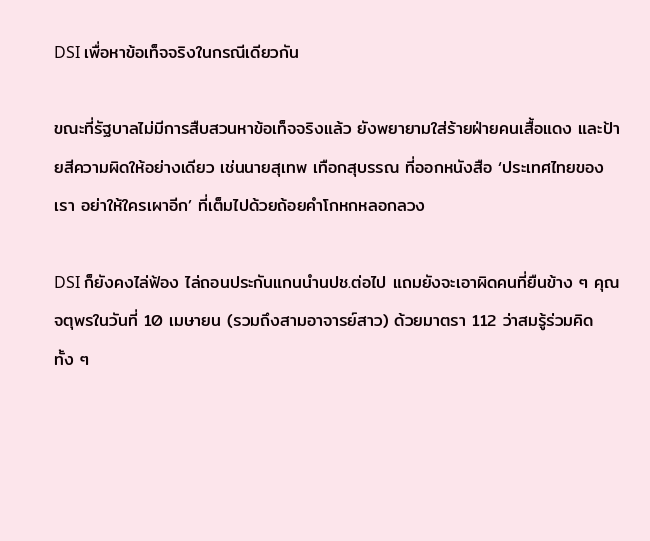DSI เพื่อหาข้อเท็จจริงในกรณีเดียวกัน

ขณะที่รัฐบาลไม่มีการสืบสวนหาข้อเท็จจริงแล้ว ยังพยายามใส่ร้ายฝ่ายคนเสื้อแดง และป้ายสีความผิดให้อย่างเดียว เช่นนายสุเทพ เทือกสุบรรณ ที่ออกหนังสือ ‘ประเทศไทยของเรา อย่าให้ใครเผาอีก’ ที่เต็มไปด้วยถ้อยคำโกหกหลอกลวง

DSI ก็ยังคงไล่ฟ้อง ไล่ถอนประกันแกนนำนปช.ต่อไป แถมยังจะเอาผิดคนที่ยืนข้าง ๆ คุณจตุพรในวันที่ 10 เมษายน (รวมถึงสามอาจารย์สาว) ด้วยมาตรา 112 ว่าสมรู้ร่วมคิด ทั้ง ๆ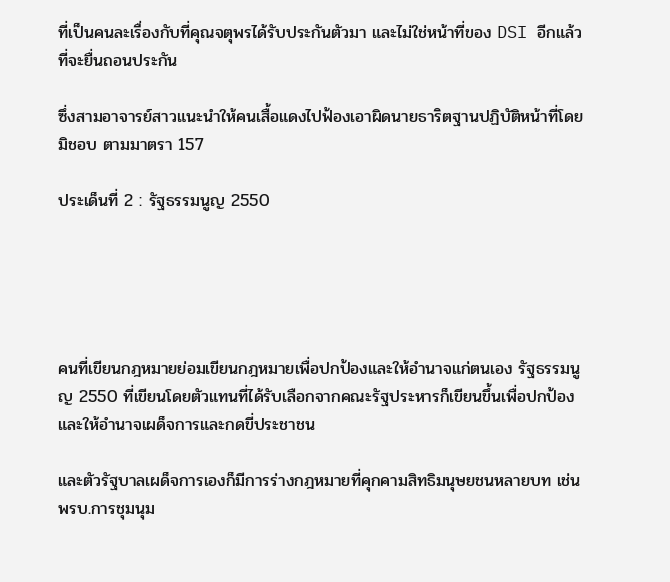ที่เป็นคนละเรื่องกับที่คุณจตุพรได้รับประกันตัวมา และไม่ใช่หน้าที่ของ DSI อีกแล้วที่จะยื่นถอนประกัน

ซึ่งสามอาจารย์สาวแนะนำให้คนเสื้อแดงไปฟ้องเอาผิดนายธาริตฐานปฏิบัติหน้าที่โดยมิชอบ ตามมาตรา 157

ประเด็นที่ 2 : รัฐธรรมนูญ 2550





คนที่เขียนกฎหมายย่อมเขียนกฎหมายเพื่อปกป้องและให้อำนาจแก่ตนเอง รัฐธรรมนูญ 2550 ที่เขียนโดยตัวแทนที่ได้รับเลือกจากคณะรัฐประหารก็เขียนขึ้นเพื่อปกป้องและให้อำนาจเผด็จการและกดขี่ประชาชน

และตัวรัฐบาลเผด็จการเองก็มีการร่างกฎหมายที่คุกคามสิทธิมนุษยชนหลายบท เช่นพรบ.การชุมนุม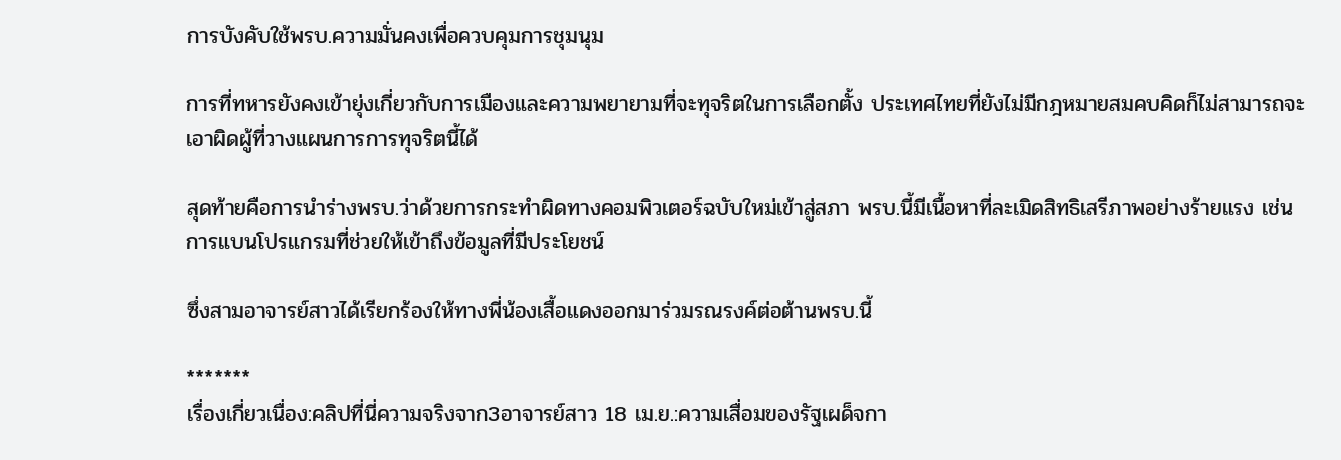การบังคับใช้พรบ.ความมั่นคงเพื่อควบคุมการชุมนุม

การที่ทหารยังคงเข้ายุ่งเกี่ยวกับการเมืองและความพยายามที่จะทุจริตในการเลือกตั้ง ประเทศไทยที่ยังไม่มีกฎหมายสมคบคิดก็ไม่สามารถจะเอาผิดผู้ที่วางแผนการการทุจริตนี้ได้

สุดท้ายคือการนำร่างพรบ.ว่าด้วยการกระทำผิดทางคอมพิวเตอร์ฉบับใหม่เข้าสู่สภา พรบ.นี้มีเนื้อหาที่ละเมิดสิทธิเสรีภาพอย่างร้ายแรง เช่นการแบนโปรแกรมที่ช่วยให้เข้าถึงข้อมูลที่มีประโยชน์

ซึ่งสามอาจารย์สาวได้เรียกร้องให้ทางพี่น้องเสื้อแดงออกมาร่วมรณรงค์ต่อต้านพรบ.นี้

*******
เรื่องเกี่ยวเนื่อง:คลิปที่นี่ความจริงจาก3อาจารย์สาว 18 เม.ย.:ความเสื่อมของรัฐเผด็จกา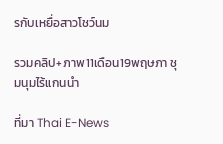รกับเหยื่อสาวโชว์นม

รวมคลิป+ภาพ11เดือน19พฤษภา ชุมนุมไร้แกนนำ

ที่มา Thai E-News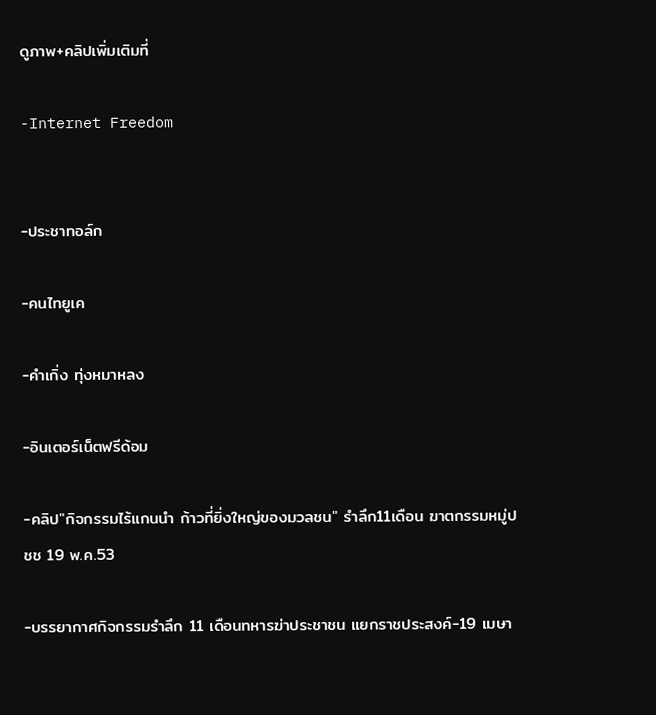ดูภาพ+คลิปเพิ่มเติมที่

-Internet Freedom


-ประชาทอล์ก

-คนไทยูเค

-คำเกิ่ง ทุ่งหมาหลง

-อินเตอร์เน็ตฟรีด้อม

-คลิป"กิจกรรมไร้แกนนำ ก้าวที่ยิ่งใหญ่ของมวลชน" รำลึก11เดือน ฆาตกรรมหมู่ปชช 19 พ.ค.53

-บรรยากาศกิจกรรมรำลึก 11 เดือนทหารฆ่าประชาชน แยกราชประสงค์-19 เมษา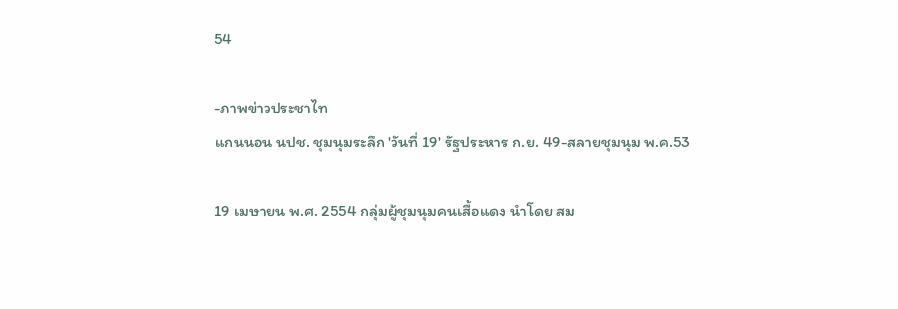54

-ภาพข่าวประชาไท
แกนนอน นปช. ชุมนุมระลึก 'วันที่ 19' รัฐประหาร ก.ย. 49-สลายชุมนุม พ.ค.53

19 เมษายน พ.ศ. 2554 กลุ่มผู้ชุมนุมคนเสื้อแดง นำโดย สม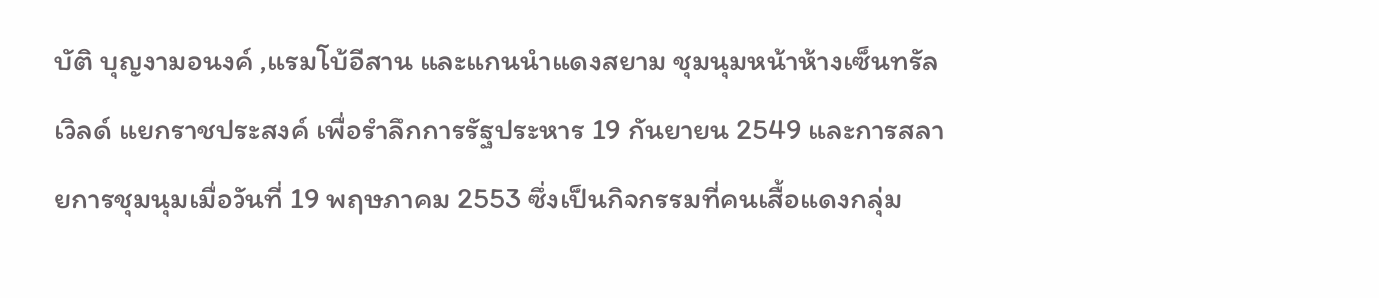บัติ บุญงามอนงค์ ,แรมโบ้อีสาน และแกนนำแดงสยาม ชุมนุมหน้าห้างเซ็นทรัลเวิลด์ แยกราชประสงค์ เพื่อรำลึกการรัฐประหาร 19 กันยายน 2549 และการสลายการชุมนุมเมื่อวันที่ 19 พฤษภาคม 2553 ซึ่งเป็นกิจกรรมที่คนเสื้อแดงกลุ่ม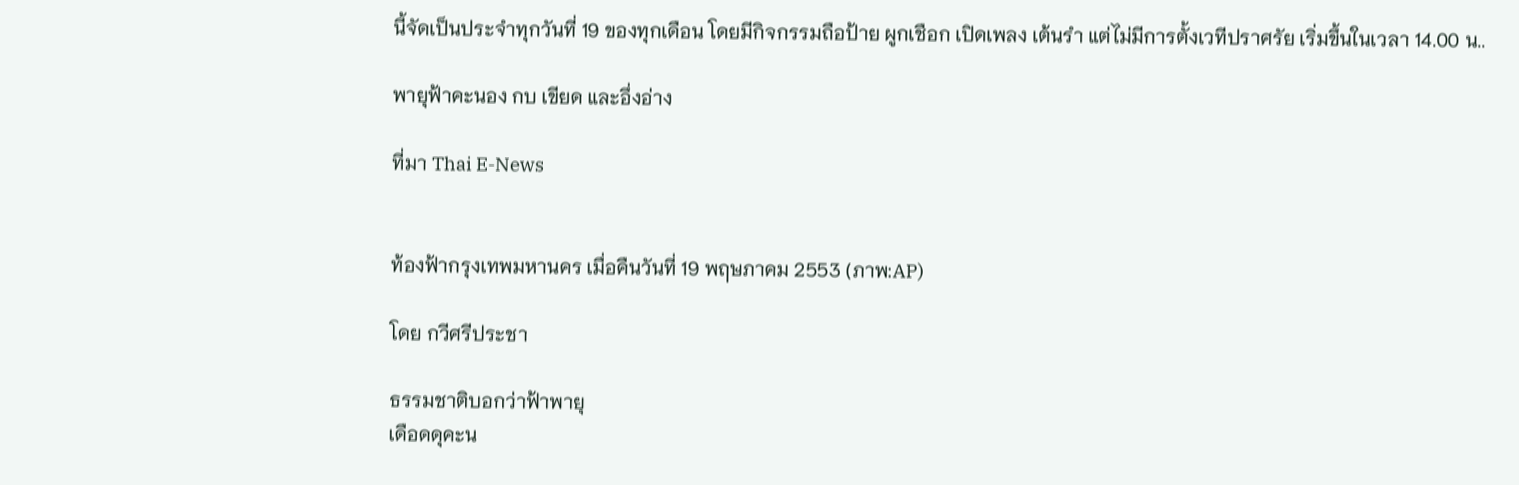นี้จัดเป็นประจำทุกวันที่ 19 ของทุกเดือน โดยมีกิจกรรมถือป้าย ผูกเชือก เปิดเพลง เต้นรำ แต่ไม่มีการตั้งเวทีปราศรัย เริ่มขึ้นในเวลา 14.00 น..

พายุฟ้าคะนอง กบ เขียด และอึ่งอ่าง

ที่มา Thai E-News


ท้องฟ้ากรุงเทพมหานคร เมื่อคืนวันที่ 19 พฤษภาคม 2553 (ภาพ:AP)

โดย กวีศรีประชา

ธรรมชาติบอกว่าฟ้าพายุ
เดือดดุคะน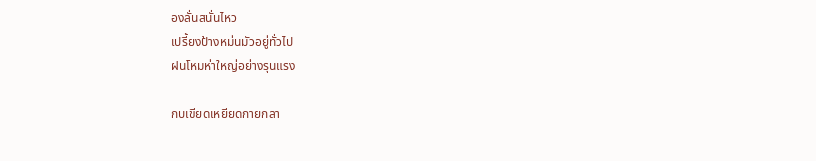องลั่นสนั่นไหว
เปรี้ยงป้างหม่นมัวอยู่ทั่วไป
ฝนโหมห่าใหญ่อย่างรุนแรง

กบเขียดเหยียดกายกลา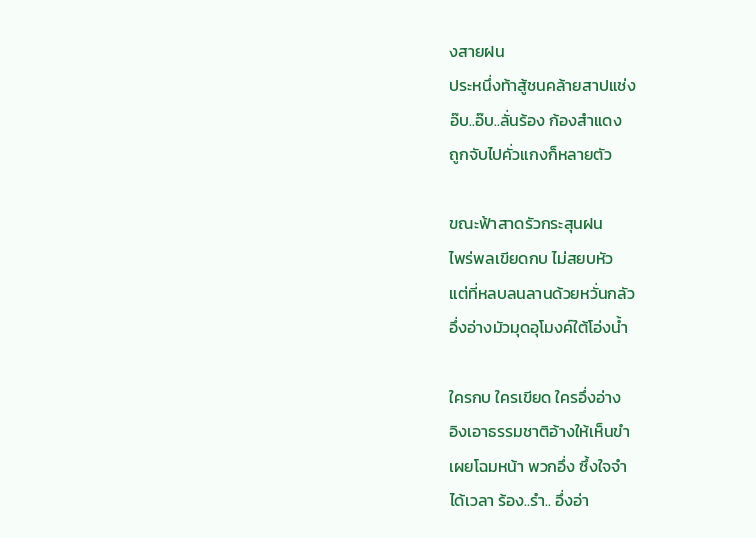งสายฝน
ประหนึ่งท้าสู้ชนคล้ายสาปแช่ง
อ๊บ..อ๊บ..ลั่นร้อง ก้องสำแดง
ถูกจับไปคั่วแกงก็หลายตัว

ขณะฟ้าสาดรัวกระสุนฝน
ไพร่พลเขียดกบ ไม่สยบหัว
แต่ที่หลบลนลานด้วยหวั่นกลัว
อึ่งอ่างมัวมุดอุโมงค์ใต้โอ่งน้ำ

ใครกบ ใครเขียด ใครอึ่งอ่าง
อิงเอาธรรมชาติอ้างให้เห็นขำ
เผยโฉมหน้า พวกอึ่ง ซึ้งใจจำ
ได้เวลา ร้อง..รำ.. อึ่งอ่า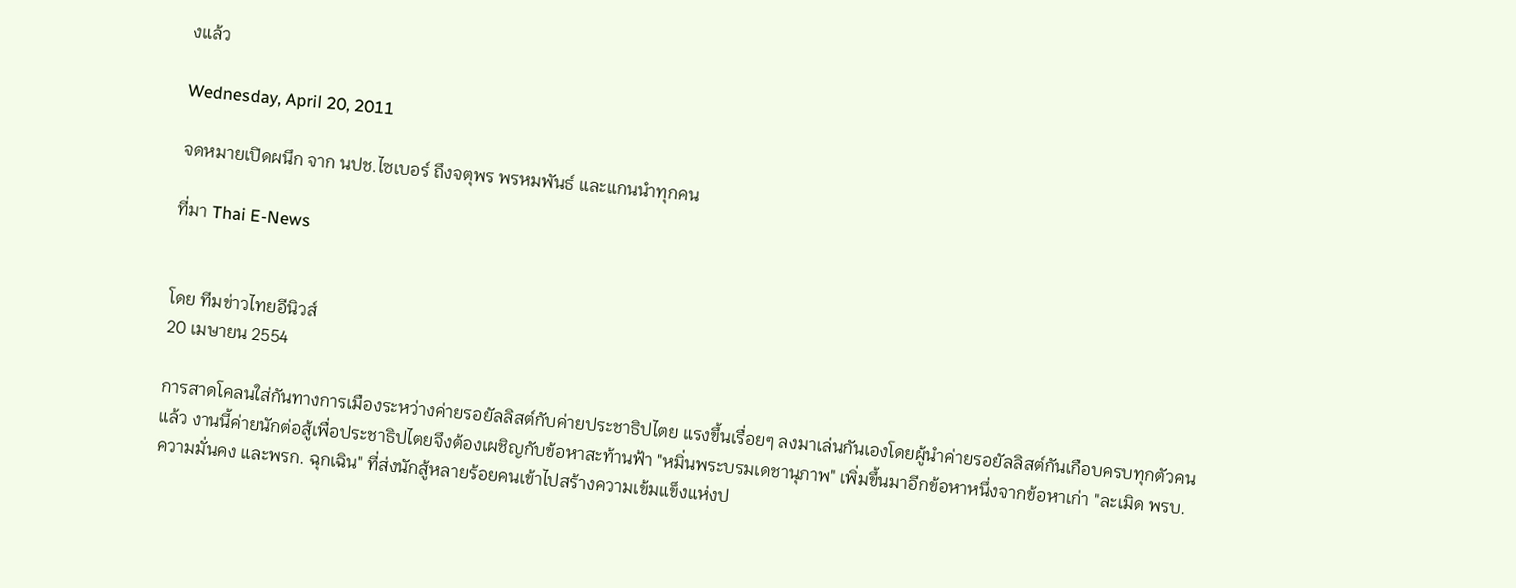งแล้ว

Wednesday, April 20, 2011

จดหมายเปิดผนึก จาก นปช.ไซเบอร์ ถึงจตุพร พรหมพันธ์ และแกนนำทุกคน

ที่มา Thai E-News


โดย ทีมข่าวไทยอีนิวส์
20 เมษายน 2554

การสาดโคลนใส่กันทางการเมืองระหว่างค่ายรอยัลลิสต์กับค่ายประชาธิปไตย แรงขึ้นเรื่อยๆ ลงมาเล่นกันเองโดยผู้นำค่ายรอยัลลิสต์กันเกือบครบทุกตัวคนแล้ว งานนี้ค่ายนักต่อสู้เพื่อประชาธิปไตยจึงต้องเผชิญกับข้อหาสะท้านฟ้า "หมิ่นพระบรมเดชานุภาพ" เพิ่มขึ้นมาอีกข้อหาหนึ่งจากข้อหาเก่า "ละเมิด พรบ. ความมั่นคง และพรก. ฉุกเฉิน" ที่ส่งนักสู้หลายร้อยคนเข้าไปสร้างความเข้มแข็งแห่งป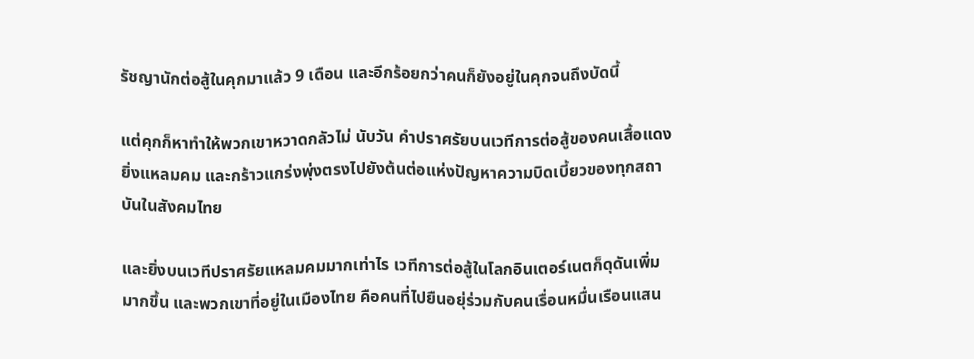รัชญานักต่อสู้ในคุกมาแล้ว 9 เดือน และอีกร้อยกว่าคนก็ยังอยู่ในคุกจนถึงบัดนี้

แต่คุกก็หาทำให้พวกเขาหวาดกลัวไม่ นับวัน คำปราศรัยบนเวทีการต่อสู้ของคนเสื้อแดงยิ่งแหลมคม และกร้าวแกร่งพุ่งตรงไปยังต้นต่อแห่งปัญหาความบิดเบี้ยวของทุกสถาบันในสังคมไทย

และยิ่งบนเวทีปราศรัยแหลมคมมากเท่าไร เวทีการต่อสู้ในโลกอินเตอร์เนตก็ดุดันเพิ่มมากขึ้น และพวกเขาที่อยู่ในเมืองไทย คือคนที่ไปยืนอยุ่ร่วมกับคนเรื่อนหมื่นเรือนแสน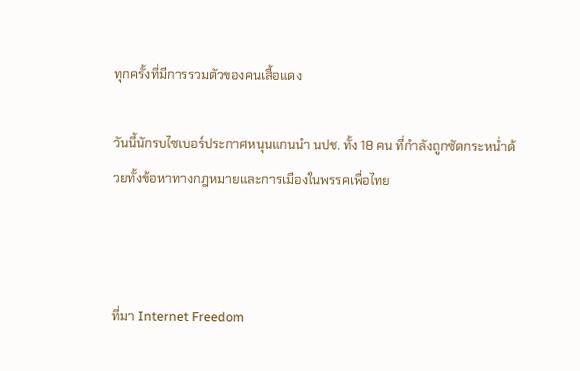ทุกครั้งที่มีการรวมตัวของคนเสื้อแดง

วันนี้นักรบไซเบอร์ประกาศหนุนแกนนำ นปช. ทั้ง 18 คน ที่กำลังถูกซัดกระหน่ำด้วยทั้งข้อหาทางกฎหมายและการเมืองในพรรคเพื่อไทย



ที่มา Internet Freedom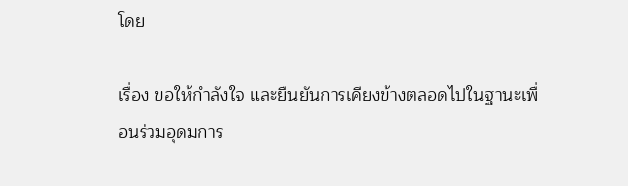โดย

เรื่อง ขอให้กำลังใจ และยืนยันการเคียงข้างตลอดไปในฐานะเพื่อนร่วมอุดมการ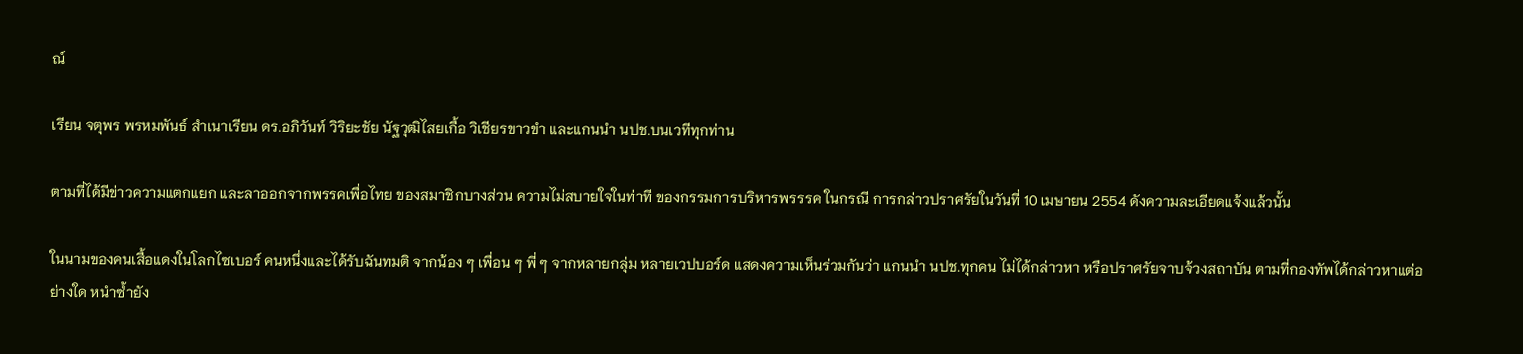ณ์

เรียน จตุพร พรหมพันธ์ สำเนาเรียน ดร.อภิวันท์ วิริยะชัย นัฐวุฒิไสยเกื้อ วิเชียรขาวขำ และแกนนำ นปช.บนเวทีทุกท่าน

ตามที่ได้มีข่าวความแตกแยก และลาออกจากพรรคเพื่อไทย ของสมาชิกบางส่วน ความไม่สบายใจในท่าที ของกรรมการบริหารพรรรค ในกรณี การกล่าวปราศรัยในวันที่ 10 เมษายน 2554 ดังความละเอียดแจ้งแล้วนั้น

ในนามของคนเสื้อแดงในโลกไซเบอร์ คนหนึ่งและได้รับฉันทมติ จากน้อง ๆ เพื่อน ๆ พี่ ๆ จากหลายกลุ่ม หลายเวปบอร์ด แสดงความเห็นร่วมกันว่า แกนนำ นปช.ทุกคน ไม่ได้กล่าวหา หรือปราศรัยจาบจ้วงสถาบัน ตามที่กองทัพได้กล่าวหาแต่อย่างใด หนำซ้ำยัง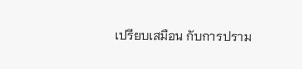เปรียบเสมือน กับการปราม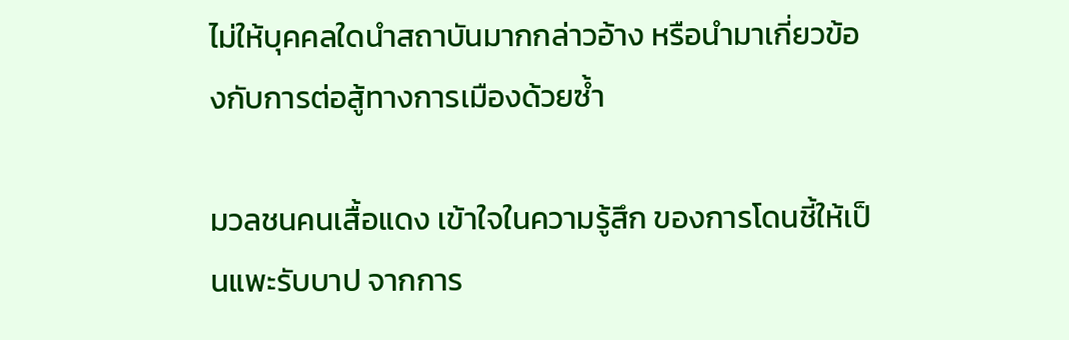ไม่ให้บุคคลใดนำสถาบันมากกล่าวอ้าง หรือนำมาเกี่ยวข้องกับการต่อสู้ทางการเมืองด้วยซ้ำ

มวลชนคนเสื้อแดง เข้าใจในความรู้สึก ของการโดนชี้ให้เป็นแพะรับบาป จากการ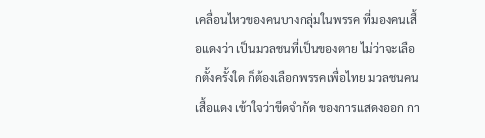เคลื่อนไหวของคนบางกลุ่มในพรรค ที่มองคนเสื้อแดงว่า เป็นมวลชนที่เป็นของตาย ไม่ว่าจะเลือกตั้งครั้งใด ก็ต้องเลือกพรรคเพื่อไทย มวลชนคนเสื้อแดง เข้าใจว่าขีดจำกัด ของการแสดงออก กา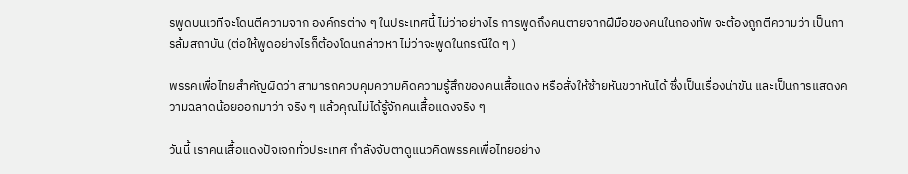รพูดบนเวทีจะโดนตีความจาก องค์กรต่าง ๆ ในประเทศนี้ ไม่ว่าอย่างไร การพูดถึงคนตายจากฝีมือของคนในกองทัพ จะต้องถูกตีความว่า เป็นการล้มสถาบัน (ต่อให้พูดอย่างไรก็ต้องโดนกล่าวหา ไม่ว่าจะพูดในกรณีใด ๆ )

พรรคเพื่อไทยสำคัญผิดว่า สามารถควบคุมความคิดความรู้สึกของคนเสื้อแดง หรือสั่งให้ซ้ายหันขวาหันได้ ซึ่งเป็นเรื่องน่าขัน และเป็นการแสดงความฉลาดน้อยออกมาว่า จริง ๆ แล้วคุณไม่ได้รู้จักคนเสื้อแดงจริง ๆ

วันนี้ เราคนเสื้อแดงปัจเจกทั่วประเทศ กำลังจับตาดูแนวคิดพรรคเพื่อไทยอย่าง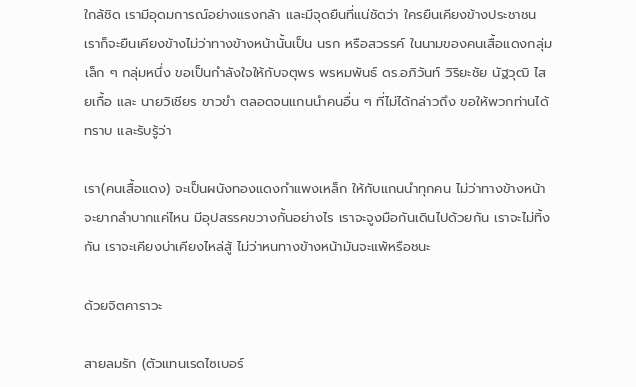ใกล้ชิด เรามีอุดมการณ์อย่างแรงกล้า และมีจุดยืนที่แน่ชัดว่า ใครยืนเคียงข้างประชาชน เราก็จะยืนเคียงข้างไม่ว่าทางข้างหน้านั้นเป็น นรก หรือสวรรค์ ในนามของคนเสื้อแดงกลุ่ม เล็ก ๆ กลุ่มหนึ่ง ขอเป็นกำลังใจให้กับจตุพร พรหมพันธ์ ดร.อภิวันท์ วิริยะชัย นัฐวุฒิ ไสยเกื้อ และ นายวิเชียร ขาวขำ ตลอดจนแกนนำคนอื่น ๆ ที่ไม่ได้กล่าวถึง ขอให้พวกท่านได้ทราบ และรับรู้ว่า

เรา(คนเสื้อแดง) จะเป็นผนังทองแดงกำแพงเหล็ก ให้กับแกนนำทุกคน ไม่ว่าทางข้างหน้าจะยากลำบากแค่ไหน มีอุปสรรคขวางกั้นอย่างไร เราจะจูงมือกันเดินไปด้วยกัน เราจะไม่ทิ้งกัน เราจะเคียงบ่าเคียงไหล่สู้ ไม่ว่าหนทางข้างหน้ามันจะแพ้หรือชนะ

ด้วยจิตคาราวะ

สายลมรัก (ตัวแทนเรดไซเบอร์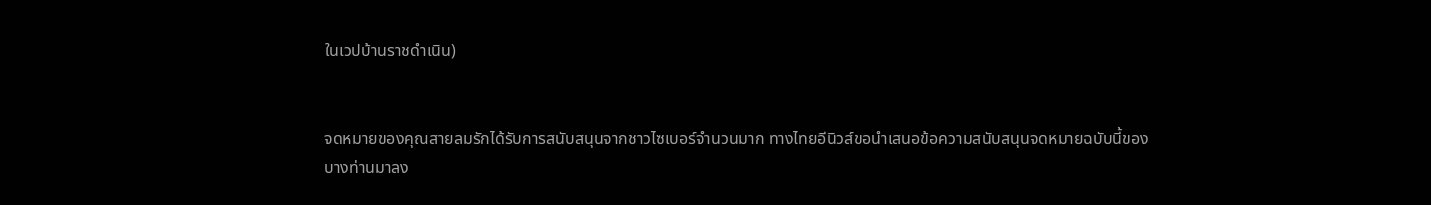ในเวปบ้านราชดำเนิน)


จดหมายของคุณสายลมรักได้รับการสนับสนุนจากชาวไซเบอร์จำนวนมาก ทางไทยอีนิวส์ขอนำเสนอข้อความสนับสนุนจดหมายฉบับนี้ของบางท่านมาลง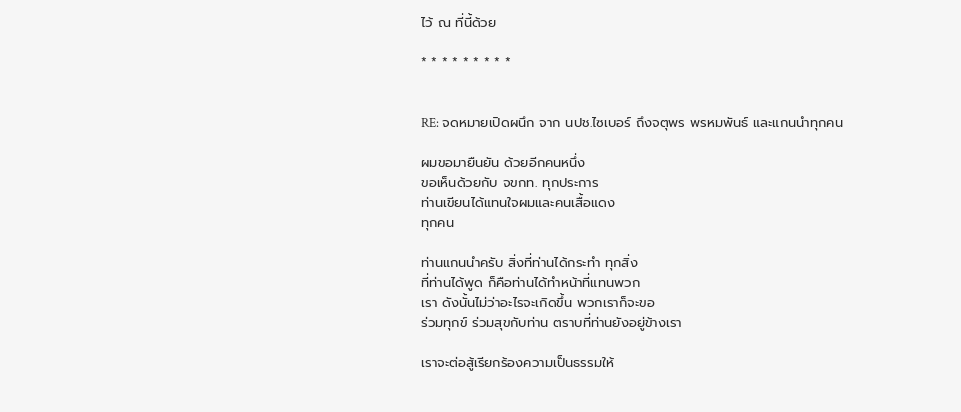ไว้ ณ ที่นี้ด้วย

* * * * * * * * *


RE: จดหมายเปิดผนึก จาก นปช.ไซเบอร์ ถึงจตุพร พรหมพันธ์ และแกนนำทุกคน

ผมขอมายืนยัน ด้วยอีกคนหนึ่ง
ขอเห็นด้วยกับ จขกท. ทุกประการ
ท่านเขียนได้แทนใจผมและคนเสื้อแดง
ทุกคน

ท่านแกนนำครับ สิ่งที่ท่านได้กระทำ ทุกสิ่ง
ที่ท่านได้พูด ก็คือท่านได้ทำหน้าที่แทนพวก
เรา ดังนั้นไม่ว่าอะไรจะเกิดขึ้น พวกเราก็จะขอ
ร่วมทุกข์ ร่วมสุขกับท่าน ตราบที่ท่านยังอยู่ข้างเรา

เราจะต่อสู้เรียกร้องความเป็นธรรมให้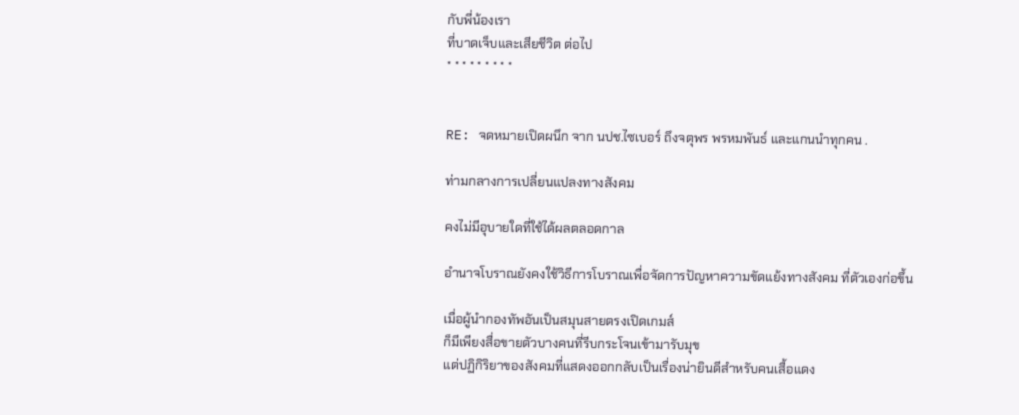กับพี่น้องเรา
ที่บาดเจ็บและเสียชีวิต ต่อไป
* * * * * * * * *


RE: จดหมายเปิดผนึก จาก นปช.ไซเบอร์ ถึงจตุพร พรหมพันธ์ และแกนนำทุกคน .

ท่ามกลางการเปลี่ยนแปลงทางสังคม

คงไม่มีอุบายใดที่ใช้ได้ผลตลอดกาล

อำนาจโบราณยังคงใช้วิธีการโบราณเพื่อจัดการปัญหาความขัดแย้งทางสังคม ที่ตัวเองก่อขึ้น

เมื่อผู้นำกองทัพอันเป็นสมุนสายตรงเปิดเกมส์
ก็มีเพียงสื่อขายตัวบางคนที่รีบกระโจนเข้ามารับมุข
แต่ปฏิกิริยาของสังคมที่แสดงออกกลับเป็นเรื่องน่ายินดีสำหรับคนเสื้อแดง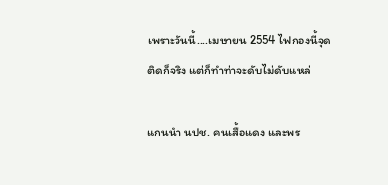เพราะวันนี้....เมษายน 2554 ไฟกองนี้จุดติดก็จริง แต่ก็ทำท่าจะดับไม่ดับแหล่

แกนนำ นปช. คนเสื้อแดง และพร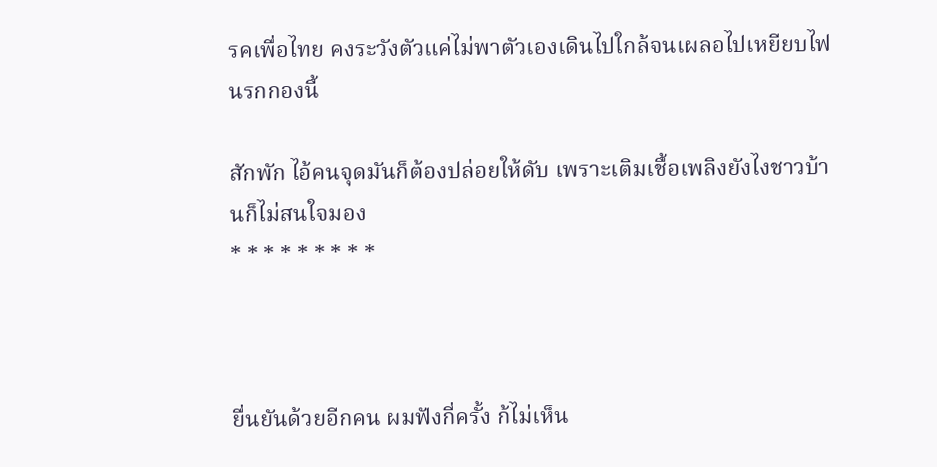รคเพื่อไทย คงระวังตัวแค่ไม่พาตัวเองเดินไปใกล้จนเผลอไปเหยียบไฟนรกกองนี้

สักพัก ไอ้คนจุดมันก็ต้องปล่อยให้ดับ เพราะเติมเชื้อเพลิงยังไงชาวบ้านก็ไม่สนใจมอง
* * * * * * * * *



ยื่นยันด้วยอีกคน ผมฟังกี่ครั้ง ก้ไม่เห็น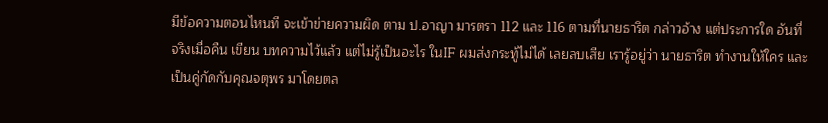มีข้อความตอนไหนที จะเข้าข่ายความผิด ตาม ป.อาญา มารตรา 112 และ 116 ตามที่นายธาริต กล่าวอ้าง แต่ประการใด อันที่จริงเมื่อคืน เขียน บทความไว้แล้ว แต่ไม่รู้เป็นอะไร ในIF ผมส่งกระทู้ไม่ได้ เลยลบเสีย เรารู้อยู่ว่า นายธาริต ทำงานให้ใคร และเป็นคู่กัดกับคุณจตุพร มาโดยตล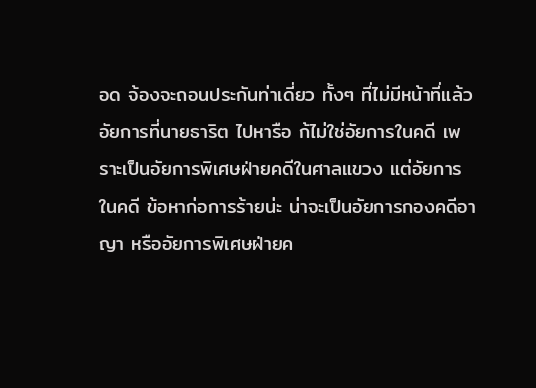อด จ้องจะถอนประกันท่าเดี่ยว ทั้งๆ ที่ไม่มีหน้าที่แล้ว อัยการที่นายธาริต ไปหารือ ก้ไม่ใช่อัยการในคดี เพราะเป็นอัยการพิเศษฝ่ายคดีในศาลแขวง แต่อัยการในคดี ข้อหาก่อการร้ายน่ะ น่าจะเป็นอัยการกองคดีอาญา หรืออัยการพิเศษฝ่ายค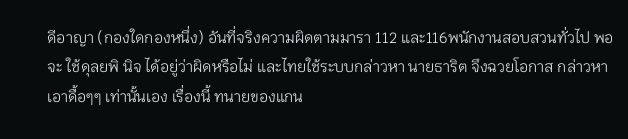ดีอาญา (กองใดกองหนึ่ง) อันที่จริงความผิดตามมารา 112 และ116พนักงานสอบสวนทั่วไป พอจะ ใช้ดุลยพิ นิจ ได้อยู่ว่าผิดหรือไม่ และไทยใช้ระบบกล่าวหา นายธาริต จึงฉวยโอกาส กล่าวหาเอาดื้อๆๆ เท่านั้นเอง เรื่องนี้ ทนายของแกน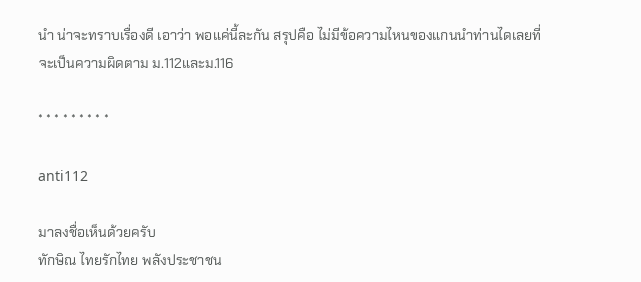นำ น่าจะทราบเรื่องดี เอาว่า พอแค่นี้ละกัน สรุปคือ ไม่มีข้อความไหนของแกนนำท่านไดเลยที่จะเป็นความผิดตาม ม.112และม.116

* * * * * * * * *

anti112

มาลงชื่อเห็นด้วยครับ
ทักษิณ ไทยรักไทย พลังประชาชน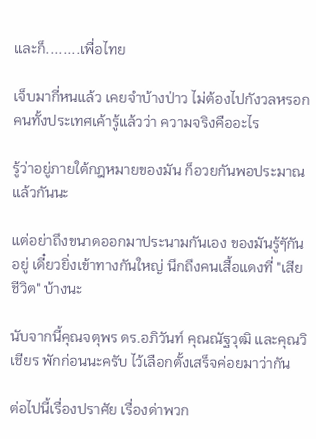และก็........เพื่อไทย

เจ็บมากี่หนแล้ว เคยจำบ้างป่าว ไม่ต้องไปกังวลหรอก
คนทั้งประเทศเค้ารู้แล้วว่า ความจริงคืออะไร

รู้ว่าอยู่ภายใต้กฎหมายของมัน ก็อวยกันพอประมาณแล้วกันนะ

แต่อย่าถึงขนาดออกมาประนามกันเอง ของมันรู้ๆักันอยู่ เดี๋ยวยิ่งเข้าทางกันใหญ่ นึกถึงคนเสื้อแดงที่ "เสียชีวิต" บ้างนะ

นับจากนี้คุณจตุพร ดร.อภิวันท์ คุณณัฐวุฒิ และคุณวิเชียร พักก่อนนะครับ ไว้เลือกตั้งเสร็จค่อยมาว่ากัน

ต่อไปนี้เรื่องปราศัย เรื่องด่าพวก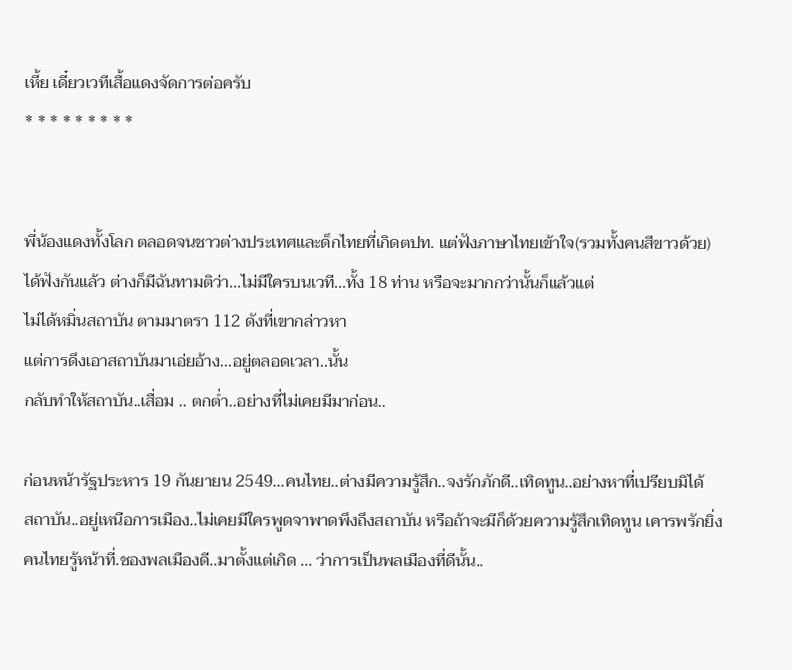เหี้ย เดี๋ยวเวทีเสื้อแดงจัดการต่อครับ
* * * * * * * * *


พี่น้องแดงทั้งโลก ตลอดจนชาวต่างประเทศและด็กไทยที่เกิดตปท. แต่ฟังภาษาไทยเข้าใจ(รวมทั้งคนสีขาวด้วย)
ได้ฟังกันแล้ว ต่างก็มีฉันทามติว่า...ไม่มีใครบนเวที...ทั้ง 18 ท่าน หรือจะมากกว่านั้นก็แล้วแต่
ไม่ได้หมิ่นสถาบัน ตามมาตรา 112 ดังที่เขากล่าวหา
แต่การดึงเอาสถาบันมาเอ่ยอ้าง...อยู่ตลอดเวลา..นั้น
กลับทำให้สถาบัน..เสื่อม .. ตกต่ำ..อย่างที่ไม่เคยมีมาก่อน..

ก่อนหน้ารัฐประหาร 19 กันยายน 2549...คนไทย..ต่างมีความรู้สึก..จงรักภักดี..เทิดทูน..อย่างหาที่เปรียบมิได้
สถาบัน..อยู่เหนือการเมือง..ไม่เคยมีใครพูดจาพาดพึงถึงสถาบัน หรือถ้าจะมีก็ด้วยความรู้สึกเทิดทูน เคารพรักยิ่ง
คนไทยรู้หน้าที่.ชองพลเมืองดี..มาตั้งแต่เกิด ... ว่าการเป็นพลเมืองที่ดีนั้น..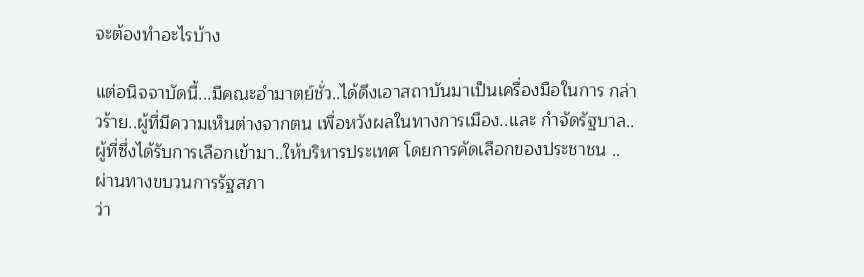จะต้องทำอะไรบ้าง

แต่อนิจจาบัดนี้...มีคณะอำมาตย์ชั่ว..ได้ดึงเอาสถาบันมาเป็นเครื่องมือในการ กล่าวร้าย..ผู้ที่มีความเห็นต่างจากตน เพื่อหวังผลในทางการเมือง..และ กำจัดรัฐบาล..ผู้ที่ซึ่งได้รับการเลือกเข้ามา..ให้บริหารประเทศ โดยการคัดเลือกของประชาชน ..ผ่านทางขบวนการรัฐสภา
ว่า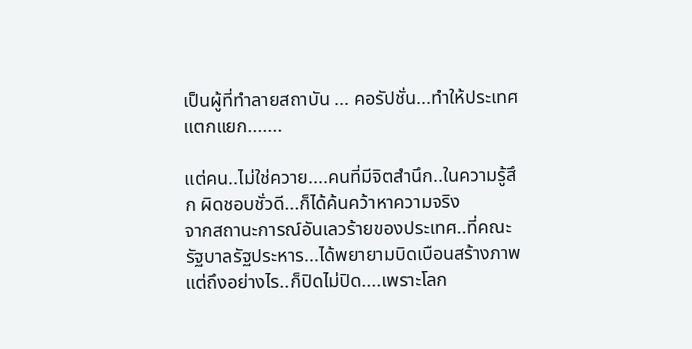เป็นผู้ที่ทำลายสถาบัน ... คอรัปชั่น...ทำให้ประเทศแตกแยก.......

แต่คน..ไม่ใช่ควาย....คนที่มีจิตสำนึก..ในความรู้สึก ผิดชอบชั่วดี...ก็ได้ค้นคว้าหาความจริง
จากสถานะการณ์อันเลวร้ายของประเทศ..ที่คณะรัฐบาลรัฐประหาร...ได้พยายามบิดเบือนสร้างภาพ
แต่ถึงอย่างไร..ก็ปิดไม่ปิด....เพราะโลก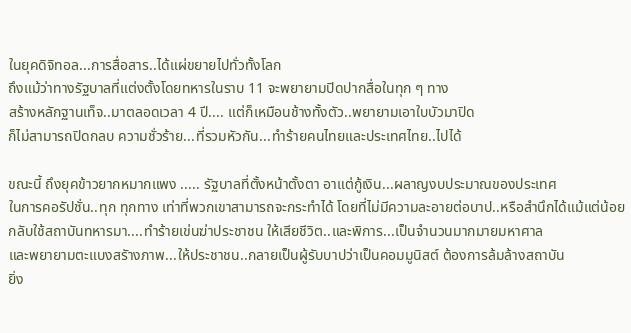ในยุคดิจิทอล...การสื่อสาร..ได้แผ่ขยายไปทั่วทั้งโลก
ถึงแม้ว่าทางรัฐบาลที่แต่งตั้งโดยทหารในราบ 11 จะพยายามปิดปากสื่อในทุก ๆ ทาง
สร้างหลักฐานเท็จ..มาตลอดเวลา 4 ปี.... แต่ก็เหมือนช้างทั้งตัว..พยายามเอาใบบัวมาปิด
ก็ไม่สามารถปิดกลบ ความชั่วร้าย...ที่รวมหัวกัน...ทำร้ายคนไทยและประเทศไทย..ไปได้

ขณะนี้ ถึงยุคข้าวยากหมากแพง ..... รัฐบาลที่ตั้งหน้าตั้งตา อาแต่กู้เงิน...ผลาญงบประมาณของประเทศ
ในการคอรัปชั่น..ทุก ทุกทาง เท่าที่พวกเขาสามารถจะกระทำได้ โดยที่ไม่มีความละอายต่อบาป..หรือสำนึกได้แม้แต่น้อย
กลับใช้สถาบันทหารมา....ทำร้ายเข่นฆ่าประชาชน ให้เสียชีวิต..และพิการ...เป็นจำนวนมากมายมหาศาล
และพยายามตะแบงสรัางภาพ...ให้ประชาชน..กลายเป็นผู้รับบาปว่าเป็นคอมมูนิสต์ ต้องการล้มล้างสถาบัน
ยิ่ง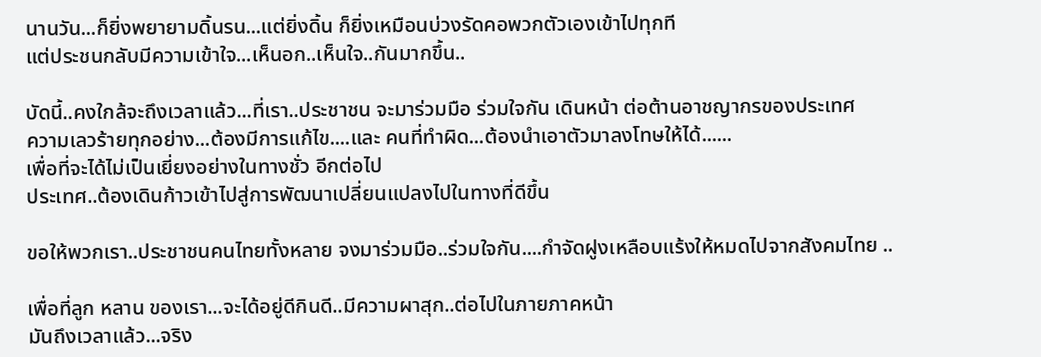นานวัน...ก็ยิ่งพยายามดิ้นรน...แต่ยิ่งดิ้น ก็ยิ่งเหมือนบ่วงรัดคอพวกตัวเองเข้าไปทุกที
แต่ประชนกลับมีความเข้าใจ...เห็นอก..เห็นใจ..กันมากขึ้น..

บัดนี้..คงใกล้จะถึงเวลาแล้ว...ที่เรา..ประชาชน จะมาร่วมมือ ร่วมใจกัน เดินหน้า ต่อต้านอาชญากรของประเทศ
ความเลวร้ายทุกอย่าง...ต้องมีการแก้ไข....และ คนที่ทำผิด...ต้องนำเอาตัวมาลงโทษให้ได้......
เพื่อที่จะได้ไม่เป็นเยี่ยงอย่างในทางชั่ว อีกต่อไป
ประเทศ..ต้องเดินก้าวเข้าไปสู่การพัฒนาเปลี่ยนแปลงไปในทางที่ดีขึ้น

ขอให้พวกเรา..ประชาชนคนไทยทั้งหลาย จงมาร่วมมือ..ร่วมใจกัน....กำจัดฝูงเหลือบแร้งให้หมดไปจากสังคมไทย ..

เพื่อที่ลูก หลาน ของเรา...จะได้อยู่ดีกินดี..มีความผาสุก..ต่อไปในภายภาคหน้า
มันถึงเวลาแล้ว...จริง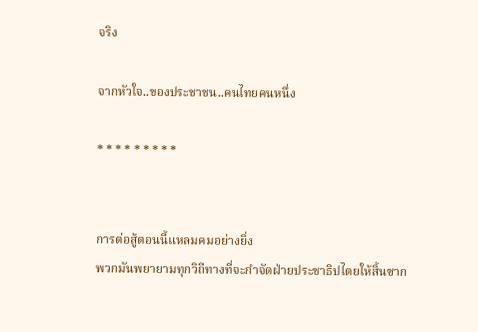จริง

จากหัวใจ..ของประชาชน..คนไทยคนหนึ่ง

* * * * * * * * *


การต่อสู้ตอนนี้แหลมคมอย่างยิ่ง
พวกมันพยายามทุกวิถีทางที่จะกำจัดฝ่ายประชาธิปไตยให้สิ้นซาก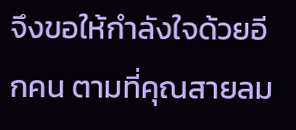จึงขอให้กำลังใจด้วยอีกคน ตามที่คุณสายลม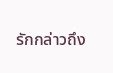รักกล่าวถึง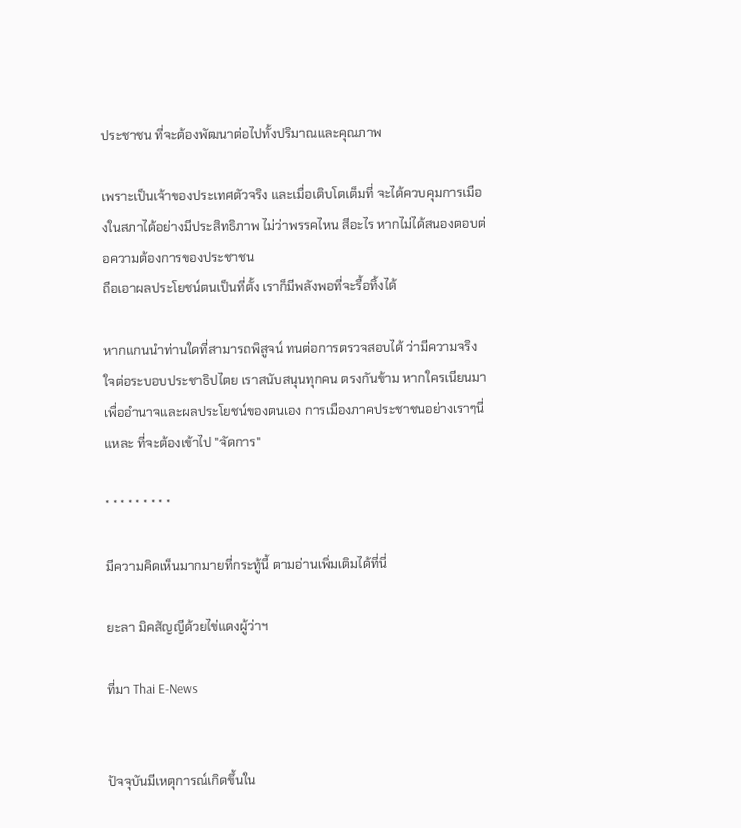ประชาชน ที่จะต้องพัฒนาต่อไปทั้งปริมาณและคุณภาพ

เพราะเป็นเจ้าของประเทศตัวจริง และเมื่อเติบโตเต็มที่ จะได้ควบคุมการเมืองในสภาได้อย่างมีประสิทธิภาพ ไม่ว่าพรรคไหน สีอะไร หากไม่ได้สนองตอบต่อความต้องการของประชาชน
ถือเอาผลประโยชน์ตนเป็นที่ตั้ง เราก็มีพลังพอที่จะรื้อทิ้งได้

หากแกนนำท่านใดที่สามารถพิสูจน์ ทนต่อการตรวจสอบได้ ว่ามีความจริงใจต่อระบอบประชาธิปไตย เราสนับสนุนทุกคน ตรงกันข้าม หากใครเนียนมาเพื่ออำนาจและผลประโยชน์ของตนเอง การเมืองภาคประชาชนอย่างเราๆนี่แหละ ที่จะต้องเข้าไป "จัดการ"

* * * * * * * * *

มีความคิดเห็นมากมายที่กระทู้นี้ ตามอ่านเพิ่มเติมได้ที่นี่

ยะลา มิคสัญญีด้วยไข่แดงผู้ว่าฯ

ที่มา Thai E-News


ปัจจุบันมีเหตุการณ์เกิดขึ้นใน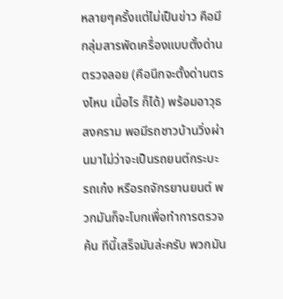หลายๆครั้งแต่ไม่เป็นข่าว คือมีกลุ่มสารพัดเครื่องแบบตั้งด่านตรวจลอย (คือนึกจะตั้งด่านตรงไหน เมื่อไร ก็ได้) พร้อมอาวุธสงคราม พอมีรถชาวบ้านวิ่งผ่านมาไม่ว่าจะเป็นรถยนต์กระบะ รถเก๋ง หรือรถจักรยานยนต์ พวกมันก็จะโบกเพื่อทำการตรวจค้น ทีนี้เสร็จมันล่ะครับ พวกมัน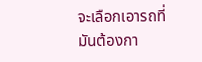จะเลือกเอารถที่มันต้องกา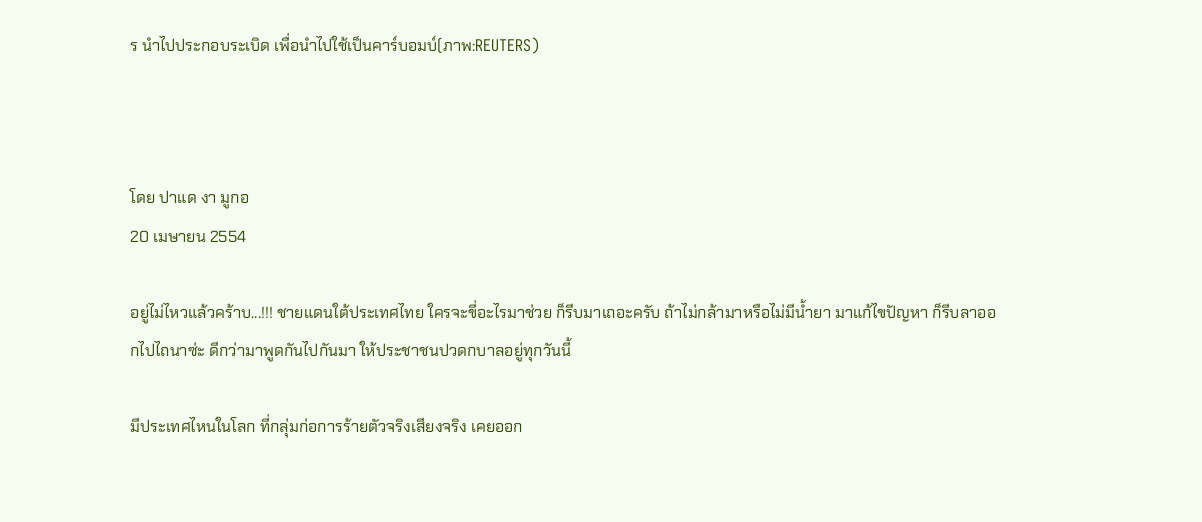ร นำไปประกอบระเบิด เพื่อนำไปใช้เป็นคาร์บอมบ์(ภาพ:REUTERS)



โดย ปาแด งา มูกอ
20 เมษายน 2554

อยู่ไม่ไหวแล้วคร้าบ...!!! ชายแดนใต้ประเทศไทย ใครจะขี่อะไรมาช่วย ก็รีบมาเถอะครับ ถ้าไม่กล้ามาหรือไม่มีน้ำยา มาแก้ไขปัญหา ก็รีบลาออกไปไถนาซ่ะ ดีกว่ามาพูดกันไปกันมา ให้ประชาชนปวดกบาลอยู่ทุกวันนี้

มีประเทศไหนในโลก ที่กลุ่มก่อการร้ายตัวจริงเสียงจริง เคยออก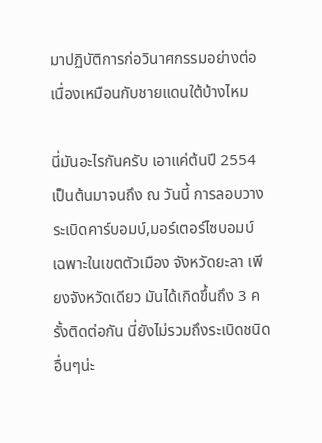มาปฏิบัติการก่อวินาศกรรมอย่างต่อเนื่องเหมือนกับชายแดนใต้บ้างไหม

นี่มันอะไรกันครับ เอาแค่ต้นปี 2554 เป็นต้นมาจนถึง ณ วันนี้ การลอบวางระเบิดคาร์บอมบ์,มอร์เตอร์ไซบอมบ์ เฉพาะในเขตตัวเมือง จังหวัดยะลา เพียงจังหวัดเดียว มันได้เกิดขึ้นถึง 3 ครั้งติดต่อกัน นี่ยังไม่รวมถึงระเบิดชนิดอื่นๆน่ะ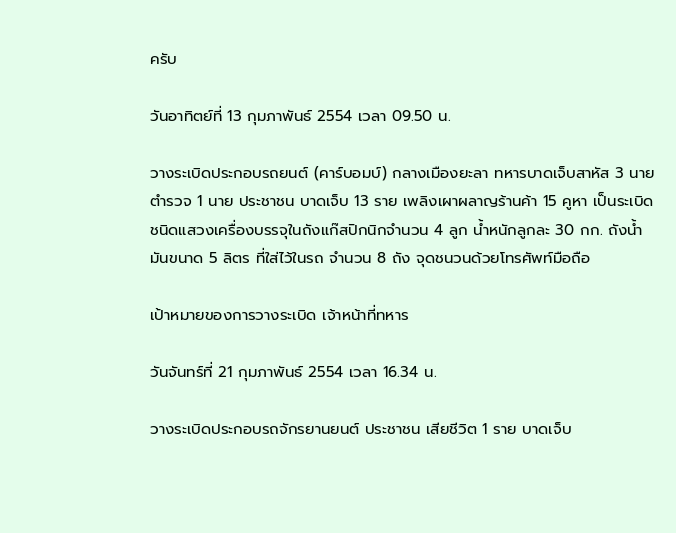ครับ

วันอาทิตย์ที่ 13 กุมภาพันธ์ 2554 เวลา 09.50 น.

วางระเบิดประกอบรถยนต์ (คาร์บอมบ์) กลางเมืองยะลา ทหารบาดเจ็บสาหัส 3 นาย ตำรวจ 1 นาย ประชาชน บาดเจ็บ 13 ราย เพลิงเผาผลาญร้านค้า 15 คูหา เป็นระเบิดชนิดแสวงเครื่องบรรจุในถังแก๊สปิกนิกจำนวน 4 ลูก น้ำหนักลูกละ 30 กก. ถังน้ำมันขนาด 5 ลิตร ที่ใส่ไว้ในรถ จำนวน 8 ถัง จุดชนวนด้วยโทรศัพท์มือถือ

เป้าหมายของการวางระเบิด เจ้าหน้าที่ทหาร

วันจันทร์ที่ 21 กุมภาพันธ์ 2554 เวลา 16.34 น.

วางระเบิดประกอบรถจักรยานยนต์ ประชาชน เสียชีวิต 1 ราย บาดเจ็บ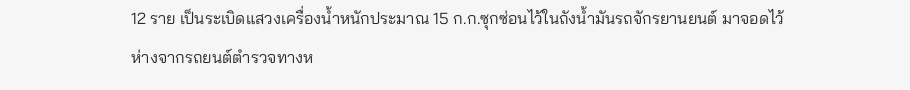12 ราย เป็นระเบิดแสวงเครื่องน้ำหนักประมาณ 15 ก.ก.ซุกซ่อนไว้ในถังน้ำมันรถจักรยานยนต์ มาจอดไว้ห่างจากรถยนต์ตำรวจทางห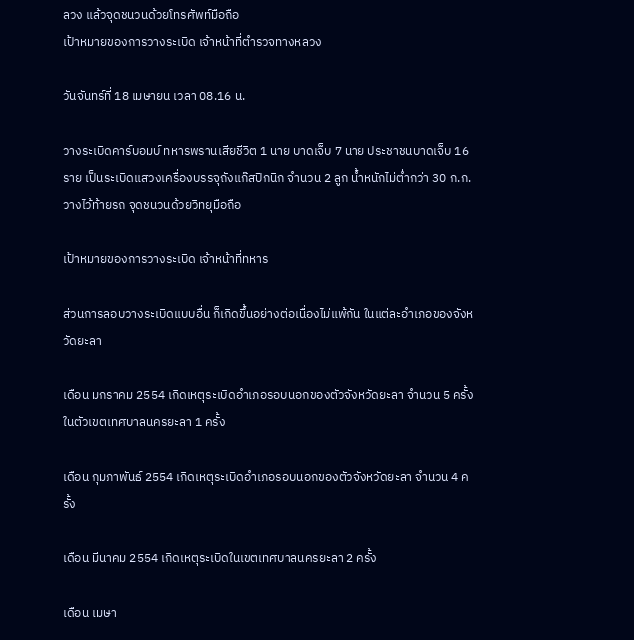ลวง แล้วจุดชนวนด้วยโทรศัพท์มือถือ
เป้าหมายของการวางระเบิด เจ้าหน้าที่ตำรวจทางหลวง

วันจันทร์ที่ 18 เมษายน เวลา 08.16 น.

วางระเบิดคาร์บอมบ์ ทหารพรานเสียชีวิต 1 นาย บาดเจ็บ 7 นาย ประชาชนบาดเจ็บ 16 ราย เป็นระเบิดแสวงเครื่องบรรจุถังแก๊สปิกนิก จำนวน 2 ลูก น้ำหนักไม่ต่ำกว่า 30 ก.ก. วางไว้ท้ายรถ จุดชนวนด้วยวิทยุมือถือ

เป้าหมายของการวางระเบิด เจ้าหน้าที่ทหาร

ส่วนการลอบวางระเบิดแบบอื่น ก็เกิดขึ้นอย่างต่อเนื่องไม่แพ้กัน ในแต่ละอำเภอของจังหวัดยะลา

เดือน มกราคม 2554 เกิดเหตุระเบิดอำเภอรอบนอกของตัวจังหวัดยะลา จำนวน 5 ครั้ง ในตัวเขตเทศบาลนครยะลา 1 ครั้ง

เดือน กุมภาพันธ์ 2554 เกิดเหตุระเบิดอำเภอรอบนอกของตัวจังหวัดยะลา จำนวน 4 ครั้ง

เดือน มีนาคม 2554 เกิดเหตุระเบิดในเขตเทศบาลนครยะลา 2 ครั้ง

เดือน เมษา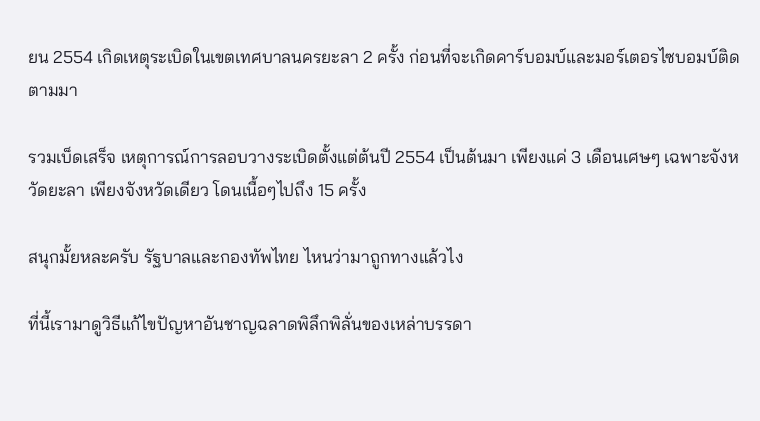ยน 2554 เกิดเหตุระเบิดในเขตเทศบาลนครยะลา 2 ครั้ง ก่อนที่จะเกิดคาร์บอมบ์และมอร์เตอรไซบอมบ์ติดตามมา

รวมเบ็ดเสร็จ เหตุการณ์การลอบวางระเบิดตั้งแต่ต้นปี 2554 เป็นต้นมา เพียงแค่ 3 เดือนเศษๆ เฉพาะจังหวัดยะลา เพียงจังหวัดเดียว โดนเนื้อๆไปถึง 15 ครั้ง

สนุกมั้ยหละครับ รัฐบาลและกองทัพไทย ไหนว่ามาถูกทางแล้วไง

ที่นี้เรามาดูวิธีแก้ไขปัญหาอันชาญฉลาดพิลึกพิลั่นของเหล่าบรรดา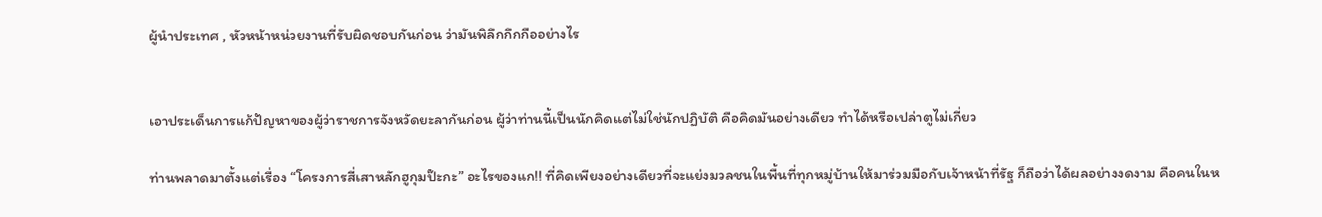ผู้นำประเทศ , หัวหน้าหน่วยงานที่รับผิดชอบกันก่อน ว่ามันพิลึกกึกกืออย่างไร


เอาประเด็นการแก้ปัญหาของผู้ว่าราชการจังหวัดยะลากันก่อน ผู้ว่าท่านนี้เป็นนักคิดแต่ไม่ใช่นักปฏิบัติ คือคิดมันอย่างเดียว ทำได้หรือเปล่าตูไม่เกี่ยว

ท่านพลาดมาตั้งแต่เรื่อง “โครงการสี่เสาหลักฮูกุมป๊ะกะ” อะไรของแก!! ที่คิดเพียงอย่างเดียวที่จะแย่งมวลชนในพื้นที่ทุกหมู่บ้านให้มาร่วมมือกับเจ้าหน้าที่รัฐ ก็ถือว่าได้ผลอย่างงดงาม คือคนในห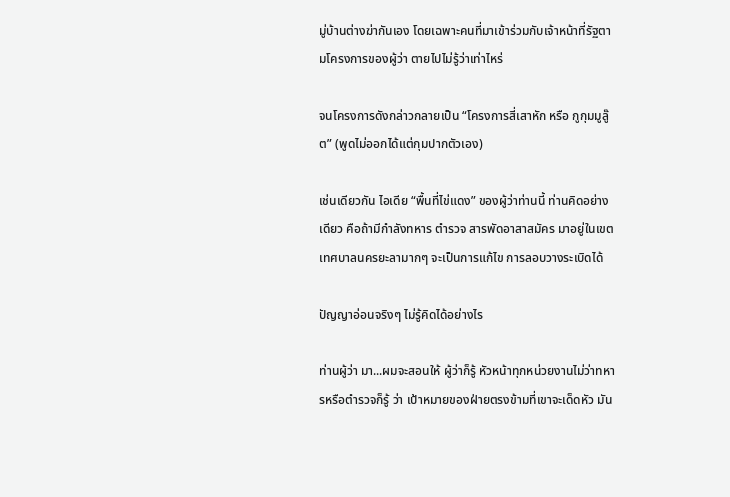มู่บ้านต่างฆ่ากันเอง โดยเฉพาะคนที่มาเข้าร่วมกับเจ้าหน้าที่รัฐตามโครงการของผู้ว่า ตายไปไม่รู้ว่าเท่าไหร่

จนโครงการดังกล่าวกลายเป็น “โครงการสี่เสาหัก หรือ กูกุมมูลู๊ต” (พูดไม่ออกได้แต่กุมปากตัวเอง)

เช่นเดียวกัน ไอเดีย “พื้นที่ไข่แดง” ของผู้ว่าท่านนี้ ท่านคิดอย่างเดียว คือถ้ามีกำลังทหาร ตำรวจ สารพัดอาสาสมัคร มาอยู่ในเขตเทศบาลนครยะลามากๆ จะเป็นการแก้ไข การลอบวางระเบิดได้

ปัญญาอ่อนจริงๆ ไม่รู้คิดได้อย่างไร

ท่านผู้ว่า มา...ผมจะสอนให้ ผู้ว่าก็รู้ หัวหน้าทุกหน่วยงานไม่ว่าทหารหรือตำรวจก็รู้ ว่า เป้าหมายของฝ่ายตรงข้ามที่เขาจะเด็ดหัว มัน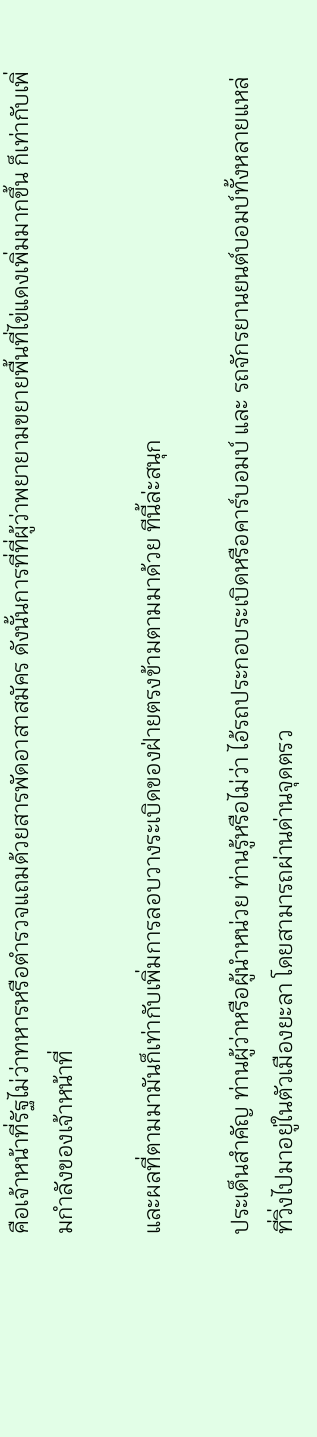คือเจ้าหน้าที่รัฐไม่ว่าทหารหรือตำรวจแถมด้วยสารพัดอาสาสมัคร ดังนั้นการที่ที่ผู้ว่าพยายามขยายพื้นที่ไข่แดงเพิ่มมากขึ้น ก็เท่ากับเพิ่มกำลังของเจ้าหน้าที่

และผลที่ตามมามันก็เท่ากับเพิ่มการลอบวางระเบิดของฝ่ายตรงข้ามตามมาด้วย ทีนี้ล่ะสนุก

ประเด็นสำคัญ ท่านผู้ว่าหรือผู้นำหน่วย ท่านรู้หรือไม่ว่า ไอ้รถประกอบระเบิดหรือคาร์บอมบ์ และ รถจักรยานยนต์บอมบ์ทั้งหลายแหล่ ที่วิ่งไปมาอยู่ในตัวเมืองยะลา โดยสามารถผ่านด่านจุดตรว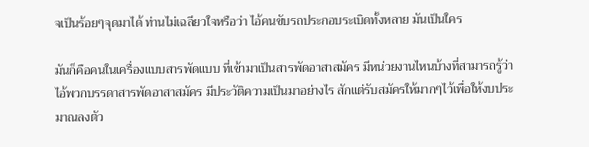จเป็นร้อยๆจุดมาได้ ท่านไม่เฉลียวใจหรือว่า ไอ้คนขับรถประกอบระเบิดทั้งหลาย มันเป็นใคร

มันก็คือคนในเครื่องแบบสารพัดแบบ ที่เข้ามาเป็นสารพัดอาสาสมัคร มีหน่วยงานไหนบ้างที่สามารถรู้ว่า ไอ้พวกบรรดาสารพัดอาสาสมัคร มีประวัติความเป็นมาอย่างไร สักแต่รับสมัครให้มากๆไว้เพื่อให้งบประมาณลงตัว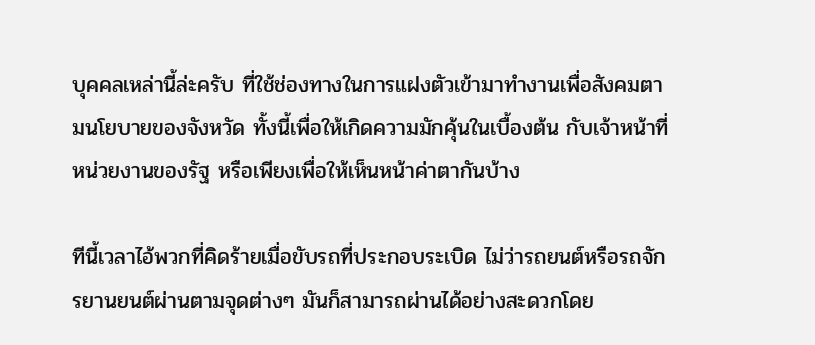บุคคลเหล่านี้ล่ะครับ ที่ใช้ช่องทางในการแฝงตัวเข้ามาทำงานเพื่อสังคมตามนโยบายของจังหวัด ทั้งนี้เพื่อให้เกิดความมักคุ้นในเบื้องต้น กับเจ้าหน้าที่หน่วยงานของรัฐ หรือเพียงเพื่อให้เห็นหน้าค่าตากันบ้าง

ทีนี้เวลาไอ้พวกที่คิดร้ายเมื่อขับรถที่ประกอบระเบิด ไม่ว่ารถยนต์หรือรถจักรยานยนต์ผ่านตามจุดต่างๆ มันก็สามารถผ่านได้อย่างสะดวกโดย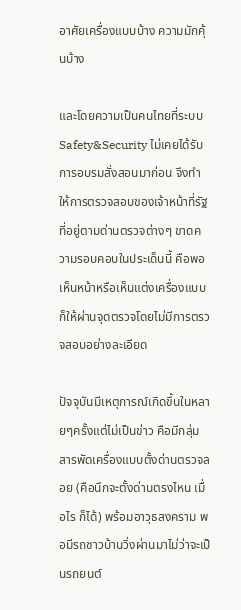อาศัยเครื่องแบบบ้าง ความมักคุ้นบ้าง

และโดยความเป็นคนไทยที่ระบบ Safety&Security ไม่เคยได้รับการอบรมสั่งสอนมาก่อน จึงทำให้การตรวจสอบของเจ้าหน้าที่รัฐที่อยู่ตามด่านตรวจต่างๆ ขาดความรอบคอบในประเด็นนี้ คือพอเห็นหน้าหรือเห็นแต่งเครื่องแบบ ก็ให้ผ่านจุดตรวจโดยไม่มีการตรวจสอบอย่างละเอียด

ปัจจุบันมีเหตุการณ์เกิดขึ้นในหลายๆครั้งแต่ไม่เป็นข่าว คือมีกลุ่มสารพัดเครื่องแบบตั้งด่านตรวจลอย (คือนึกจะตั้งด่านตรงไหน เมื่อไร ก็ได้) พร้อมอาวุธสงคราม พอมีรถชาวบ้านวิ่งผ่านมาไม่ว่าจะเป็นรถยนต์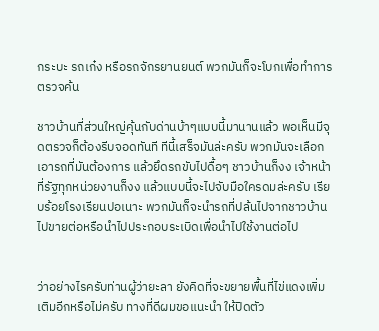กระบะ รถเก๋ง หรือรถจักรยานยนต์ พวกมันก็จะโบกเพื่อทำการตรวจค้น

ชาวบ้านที่ส่วนใหญ่คุ้นกับด่านบ้าๆแบบนี้มานานแล้ว พอเห็นมีจุดตรวจก็ต้องรีบจอดทันที ทีนี้เสร็จมันล่ะครับ พวกมันจะเลือกเอารถที่มันต้องการ แล้วยึดรถขับไปดื้อๆ ชาวบ้านก็งง เจ้าหน้าที่รัฐทุกหน่วยงานก็งง แล้วแบบนี้จะไปจับมือใครดมล่ะครับ เรียบร้อยโรงเรียนปอเนาะ พวกมันก็จะนำรถที่ปล้นไปจากชาวบ้านไปขายต่อหรือนำไปประกอบระเบิดเพื่อนำไปใช้งานต่อไป


ว่าอย่างไรครับท่านผู้ว่ายะลา ยังคิดที่จะขยายพื้นที่ไข่แดงเพิ่มเติมอีกหรือไม่ครับ ทางที่ดีผมขอแนะนำ ให้ปิดตัว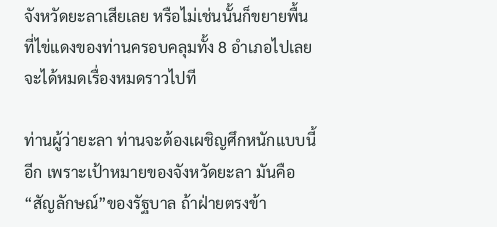จังหวัดยะลาเสียเลย หรือไม่เช่นนั้นก็ขยายพื้นที่ไข่แดงของท่านครอบคลุมทั้ง 8 อำเภอไปเลย จะได้หมดเรื่องหมดราวไปที

ท่านผู้ว่ายะลา ท่านจะต้องเผชิญศึกหนักแบบนี้อีก เพราะเป้าหมายของจังหวัดยะลา มันคือ “สัญลักษณ์”ของรัฐบาล ถ้าฝ่ายตรงข้า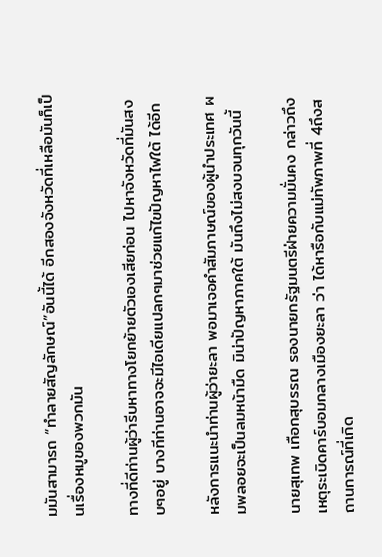มมันสามารถ “ทำลายสัญลักษณ์”อันนี้ได้ อีกสองจังหวัดที่เหลือมันก็เป็นเรื่องหมูของพวกมัน

ทางที่ดีท่านผู้ว่ารีบหาทางโยกย้ายตัวเองเสียก่อน ไปหาจังหวัดที่มันสงบๆอยู่ บางทีท่านอาจจะมีไอเดียแปลกๆมาช่วยแก้ไขปัญหาไฟใต้ ได้อีก

หลังการแนะนำท่านผู้ว่ายะลา พอมาเจอคำสัมภาษณ์ของผู้นำประเทศ ผมพลอยจะเป็นลมหน้ามืด มิน่าปัญหาภาคใต้ มันถึงไม่สงบจนทุกวันนี้

นายสุเทพ เทือกสุบรรณ รองนายกรัฐมนตรีฝ่ายความมั่นคง กล่าวถึงเหตุระเบิดคาร์บอมกลางเมืองยะลา ว่า ได้หารือกับแม่ทัพภาพที่ 4ถึงสถานการณ์ที่เกิด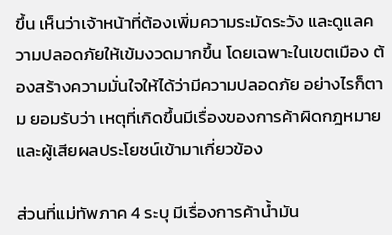ขึ้น เห็นว่าเจ้าหน้าที่ต้องเพิ่มความระมัดระวัง และดูแลความปลอดภัยให้เข้มงวดมากขึ้น โดยเฉพาะในเขตเมือง ต้องสร้างความมั่นใจให้ได้ว่ามีความปลอดภัย อย่างไรก็ตาม ยอมรับว่า เหตุที่เกิดขึ้นมีเรื่องของการค้าผิดกฎหมายและผู้เสียผลประโยชน์เข้ามาเกี่ยวข้อง

ส่วนที่แม่ทัพภาค 4 ระบุ มีเรื่องการค้าน้ำมัน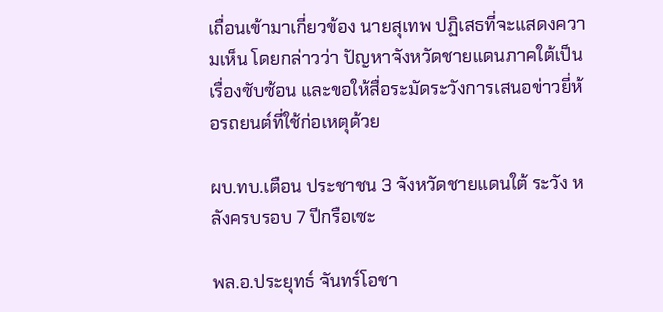เถื่อนเข้ามาเกี่ยวข้อง นายสุเทพ ปฏิเสธที่จะแสดงความเห็น โดยกล่าวว่า ปัญหาจังหวัดชายแดนภาคใต้เป็นเรื่องซับซ้อน และขอให้สื่อระมัดระวังการเสนอข่าวยี่ห้อรถยนต์ที่ใช้ก่อเหตุด้วย

ผบ.ทบ.เตือน ประชาชน 3 จังหวัดชายแดนใต้ ระวัง หลังครบรอบ 7 ปีกรือเซะ

พล.อ.ประยุทธ์ จันทร์โอชา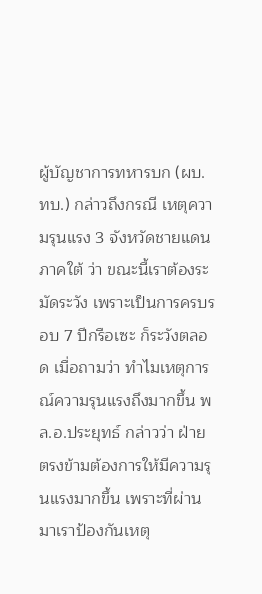ผู้บัญชาการทหารบก (ผบ.ทบ.) กล่าวถึงกรณี เหตุความรุนแรง 3 จังหวัดชายแดนภาคใต้ ว่า ขณะนี้เราต้องระมัดระวัง เพราะเป็นการครบรอบ 7 ปีกรือเซะ ก็ระวังตลอด เมื่อถามว่า ทำไมเหตุการณ์ความรุนแรงถึงมากขึ้น พล.อ.ประยุทธ์ กล่าวว่า ฝ่ายตรงข้ามต้องการให้มีความรุนแรงมากขึ้น เพราะที่ผ่านมาเราป้องกันเหตุ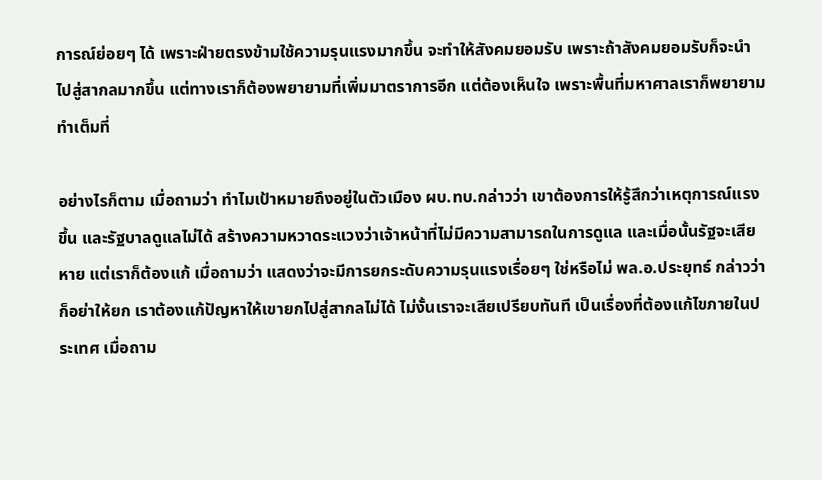การณ์ย่อยๆ ได้ เพราะฝ่ายตรงข้ามใช้ความรุนแรงมากขึ้น จะทำให้สังคมยอมรับ เพราะถ้าสังคมยอมรับก็จะนำไปสู่สากลมากขึ้น แต่ทางเราก็ต้องพยายามที่เพิ่มมาตราการอีก แต่ต้องเห็นใจ เพราะพื้นที่มหาศาลเราก็พยายามทำเต็มที่

อย่างไรก็ตาม เมื่อถามว่า ทำไมเป้าหมายถึงอยู่ในตัวเมือง ผบ.ทบ.กล่าวว่า เขาต้องการให้รู้สึกว่าเหตุการณ์แรงขึ้น และรัฐบาลดูแลไม่ได้ สร้างความหวาดระแวงว่าเจ้าหน้าที่ไม่มีความสามารถในการดูแล และเมื่อนั้นรัฐจะเสียหาย แต่เราก็ต้องแก้ เมื่อถามว่า แสดงว่าจะมีการยกระดับความรุนแรงเรื่อยๆ ใช่หรือไม่ พล.อ.ประยุทธ์ กล่าวว่า ก็อย่าให้ยก เราต้องแก้ปัญหาให้เขายกไปสู่สากลไม่ได้ ไม่งั้นเราจะเสียเปรียบทันที เป็นเรื่องที่ต้องแก้ไขภายในประเทศ เมื่อถาม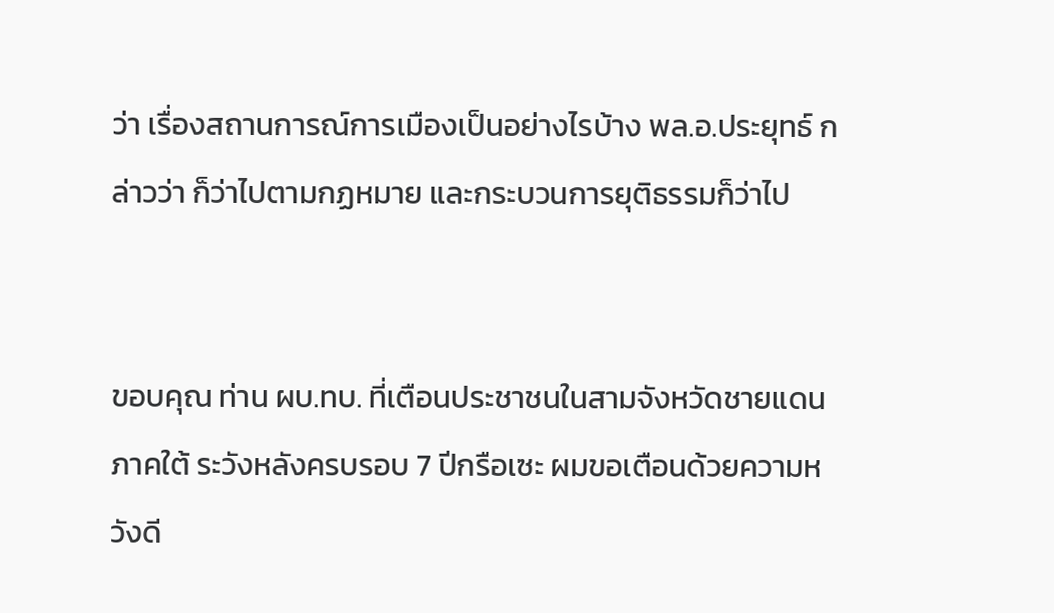ว่า เรื่องสถานการณ์การเมืองเป็นอย่างไรบ้าง พล.อ.ประยุทธ์ กล่าวว่า ก็ว่าไปตามกฏหมาย และกระบวนการยุติธรรมก็ว่าไป


ขอบคุณ ท่าน ผบ.ทบ. ที่เตือนประชาชนในสามจังหวัดชายแดนภาคใต้ ระวังหลังครบรอบ 7 ปีกรือเซะ ผมขอเตือนด้วยความหวังดี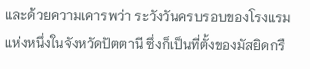และด้วยความเคารพว่า ระวังวันครบรอบของโรงแรมแห่งหนึ่งในจังหวัดปัตตานี ซึ่งก็เป็นที่ตั้งของมัสยิดกรื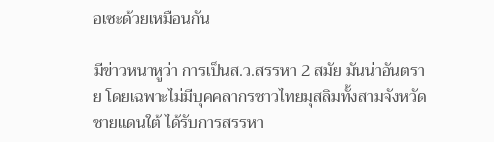อเซะด้วยเหมือนกัน

มีข่าวหนาหูว่า การเป็นส.ว.สรรหา 2 สมัย มันน่าอันตราย โดยเฉพาะไม่มีบุคคลากรชาวไทยมุสลิมทั้งสามจังหวัดชายแดนใต้ ได้รับการสรรหา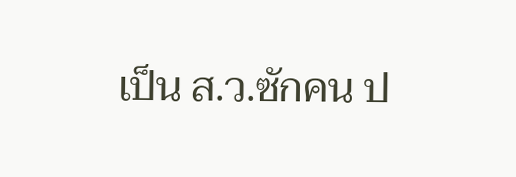เป็น ส.ว.ซักคน ป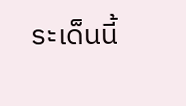ระเด็นนี้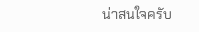น่าสนใจครับ